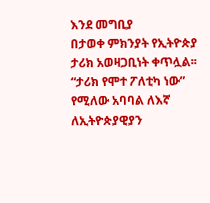እንደ መግቢያ
በታወቀ ምክንያት የኢትዮጵያ ታሪክ አወዛጋቢነት ቀጥሏል፡፡ “ታሪክ የሞተ ፖለቲካ ነው” የሚለው አባባል ለእኛ ለኢትዮጵያዊያን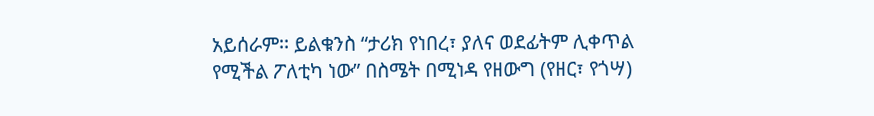አይሰራም፡፡ ይልቁንስ “ታሪክ የነበረ፣ ያለና ወደፊትም ሊቀጥል የሚችል ፖለቲካ ነው” በስሜት በሚነዳ የዘውግ (የዘር፣ የጎሣ)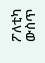ፖለቲካ ውስጥ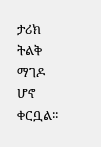ታሪክ ትልቅ ማገዶ ሆኖ ቀርቧል፡፡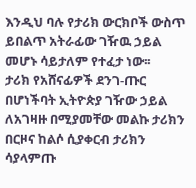እንዲህ ባሉ የታሪክ ውርክቦች ውስጥ ይበልጥ አትራፊው ገዥዉ ኃይል መሆኑ ሳይታለም የተፈታ ነው፡፡
ታሪክ የአሸናፊዎች ደንገ-ጡር በሆነችባት ኢትዮጵያ ገዥው ኃይል ለአገዛዙ በሚያመቸው መልኩ ታሪክን በርዞና ከልሶ ሲያቀርብ ታሪክን ሳያላምጡ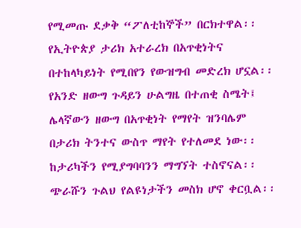የሚመጡ ደቃቅ “ፖለቲከኞች” በርክተዋል፡፡
የኢትዮጵያ ታሪክ አተራረክ በአጥቂነትና በተከላካይነት የሚበየን የውዝግብ መድረክ ሆኗል፡፡ የአንድ ዘውግ ጉዳይን ሁልግዜ በተጠቂ ስሜት፤ ሌላኛውን ዘውግ በአጥቂነት የማየት ዝንባሌም በታሪክ ትንተና ውስጥ ማየት የተለመደ ነው፡፡ ከታሪካችን የሚያግባባንን ማግኘት ተስኖናል፡፡ ጭራሹን ጉልህ የልዩነታችን መስክ ሆኖ ቀርቧል፡፡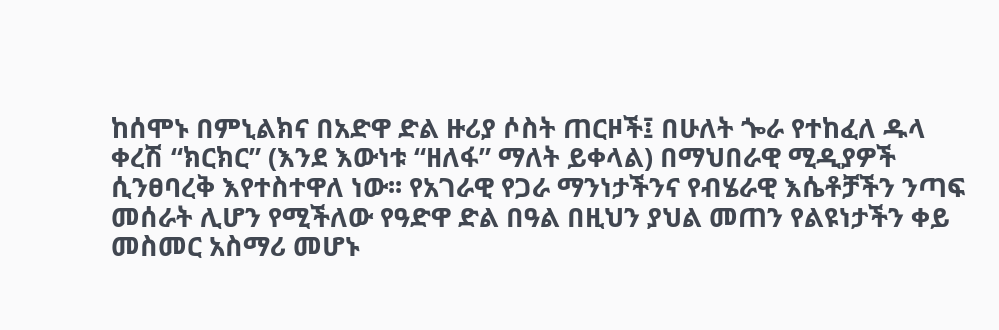ከሰሞኑ በምኒልክና በአድዋ ድል ዙሪያ ሶስት ጠርዞች፤ በሁለት ጐራ የተከፈለ ዱላ ቀረሽ “ክርክር” (እንደ እውነቱ “ዘለፋ” ማለት ይቀላል) በማህበራዊ ሚዲያዎች ሲንፀባረቅ እየተስተዋለ ነው፡፡ የአገራዊ የጋራ ማንነታችንና የብሄራዊ እሴቶቻችን ንጣፍ መሰራት ሊሆን የሚችለው የዓድዋ ድል በዓል በዚህን ያህል መጠን የልዩነታችን ቀይ መስመር አስማሪ መሆኑ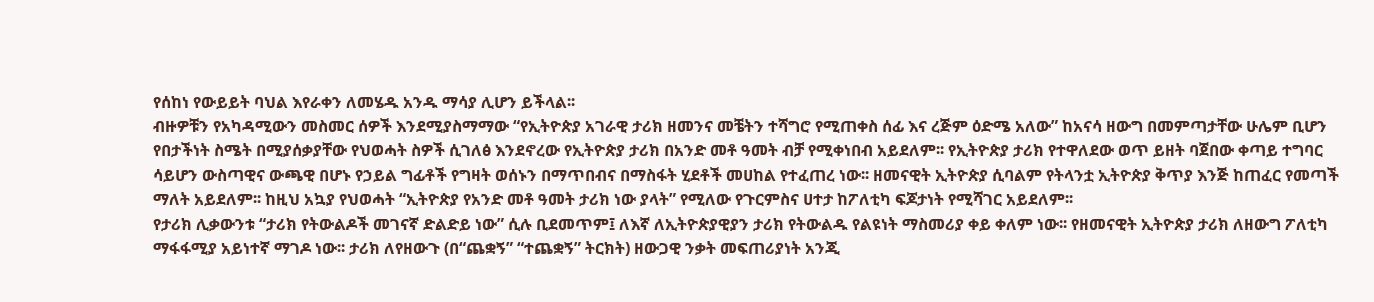የሰከነ የውይይት ባህል እየራቀን ለመሄዱ አንዱ ማሳያ ሊሆን ይችላል፡፡
ብዙዎቹን የአካዳሚውን መስመር ሰዎች እንደሚያስማማው “የኢትዮጵያ አገራዊ ታሪክ ዘመንና መቼትን ተሻግሮ የሚጠቀስ ሰፊ እና ረጅም ዕድሜ አለው” ከአናሳ ዘውግ በመምጣታቸው ሁሌም ቢሆን የበታችነት ስሜት በሚያሰቃያቸው የህወሓት ስዎች ሲገለፅ እንደኖረው የኢትዮጵያ ታሪክ በአንድ መቶ ዓመት ብቻ የሚቀነበብ አይደለም፡፡ የኢትዮጵያ ታሪክ የተዋለደው ወጥ ይዘት ባጀበው ቀጣይ ተግባር ሳይሆን ውስጣዊና ውጫዊ በሆኑ የኃይል ግፊቶች የግዛት ወሰኑን በማጥበብና በማስፋት ሂደቶች መሀከል የተፈጠረ ነው፡፡ ዘመናዊት ኢትዮጵያ ሲባልም የትላንቷ ኢትዮጵያ ቅጥያ እንጅ ከጠፈር የመጣች ማለት አይደለም፡፡ ከዚህ አኳያ የህወሓት “ኢትዮጵያ የአንድ መቶ ዓመት ታሪክ ነው ያላት” የሚለው የጉርምስና ሀተታ ከፖለቲካ ፍጆታነት የሚሻገር አይደለም፡፡
የታሪክ ሊቃውንቱ “ታሪክ የትውልዶች መገናኛ ድልድይ ነው” ሲሉ ቢደመጥም፤ ለእኛ ለኢትዮጵያዊያን ታሪክ የትውልዱ የልዩነት ማስመሪያ ቀይ ቀለም ነው፡፡ የዘመናዊት ኢትዮጵያ ታሪክ ለዘውግ ፖለቲካ ማፋፋሚያ አይነተኛ ማገዶ ነው፡፡ ታሪክ ለየዘውጉ (በ“ጨቋኝ” “ተጨቋኝ” ትርክት) ዘውጋዊ ንቃት መፍጠሪያነት አንጂ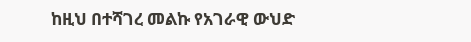ከዚህ በተሻገረ መልኩ የአገራዊ ውህድ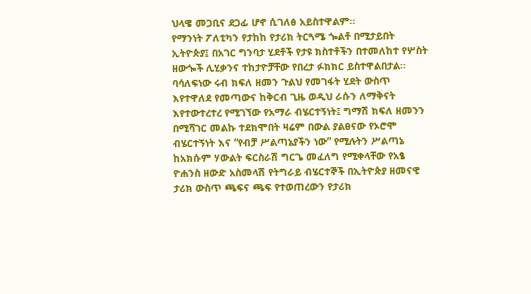ህላዌ መጋቢና ደጋፊ ሆኖ ሲገለፅ አይስተዋልም፡፡
የማንነት ፖለቲካን የታከከ የታሪክ ትርጓሜ ጐልቶ በሚታይበት ኢትዮጵያ፤ በአገር ግንባታ ሂደቶች የታዩ ክስተቶችን በተመለከተ የሦስት ዘውጐች ሊሂቃንና ተከታዮቻቸው የበረታ ፉክክር ይስተዋልበታል፡፡
ባሳለፍነው ሩብ ክፍለ ዘመን ጉልህ የመገፋት ሂደት ውስጥ እየተዋለደ የመጣውና ከቅርብ ጊዜ ወዲህ ራሱን ለማቅናት እየተውተረተረ የሚገኘው የአማራ ብሄርተኝነት፤ ግማሽ ክፍለ ዘመንን በሚሻገር መልኩ ተደክሞበት ዛሬም በውል ያልፀናው የኦሮሞ ብሄርተኝነት እና “የብቻ ሥልጣኔያችን ነው” የሚሉትን ሥልጣኔ ከአክሱም ሃውልት ፍርስራሽ ግርጌ መፈለግ የሚቀላቸው የአፄ ዮሐንስ ዘውድ አስመላሽ የትግራይ ብሄርተኞች በኢትዮጵያ ዘመናዊ ታሪክ ውስጥ ጫፍና ጫፍ የተወጠረውን የታሪክ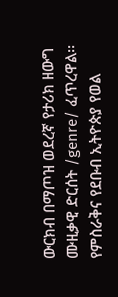ውርክብ በማጦዝ ወደረኛ የታሪክ ዘውግ ሙዚቃዊ ድርሰት /genre/ ፈጥረዋል፡፡
የምስራቅና የደቡብ ኢትዮጵያ የወል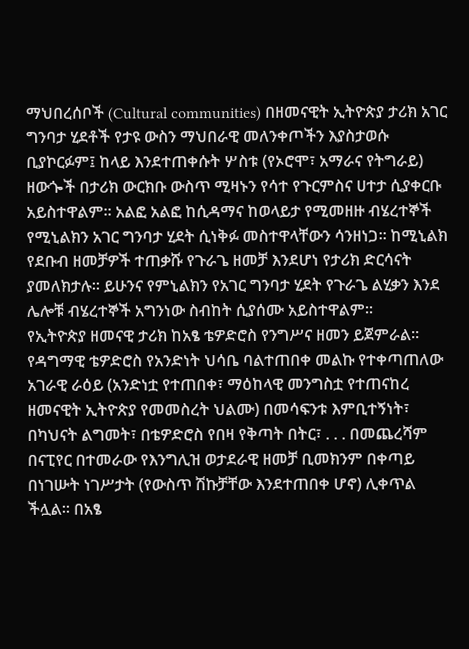ማህበረሰቦች (Cultural communities) በዘመናዊት ኢትዮጵያ ታሪክ አገር ግንባታ ሂደቶች የታዩ ውስን ማህበራዊ መለንቀጦችን እያስታወሱ ቢያኮርፉም፤ ከላይ እንደተጠቀሱት ሦስቱ (የኦሮሞ፣ አማራና የትግራይ) ዘውጐች በታሪክ ውርክቡ ውስጥ ሚዛኑን የሳተ የጉርምስና ሀተታ ሲያቀርቡ አይስተዋልም፡፡ አልፎ አልፎ ከሲዳማና ከወላይታ የሚመዘዙ ብሄረተኞች የሚኒልክን አገር ግንባታ ሂደት ሲነቅፉ መስተዋላቸውን ሳንዘነጋ፡፡ ከሚኒልክ የደቡብ ዘመቻዎች ተጠቃሹ የጉራጌ ዘመቻ እንደሆነ የታሪክ ድርሳናት ያመለክታሉ፡፡ ይሁንና የምኒልክን የአገር ግንባታ ሂደት የጉራጌ ልሂቃን እንደ ሌሎቹ ብሄረተኞች አግንነው ስብከት ሲያሰሙ አይስተዋልም፡፡
የኢትዮጵያ ዘመናዊ ታሪክ ከአፄ ቴዎድሮስ የንግሥና ዘመን ይጀምራል፡፡ የዳግማዊ ቴዎድሮስ የአንድነት ህሳቤ ባልተጠበቀ መልኩ የተቀጣጠለው አገራዊ ራዕይ (አንድነቷ የተጠበቀ፣ ማዕከላዊ መንግስቷ የተጠናከረ ዘመናዊት ኢትዮጵያ የመመስረት ህልሙ) በመሳፍንቱ እምቢተኝነት፣ በካህናት ልግመት፣ በቴዎድሮስ የበዛ የቅጣት በትር፣ . . . በመጨረሻም በናፒየር በተመራው የእንግሊዝ ወታደራዊ ዘመቻ ቢመክንም በቀጣይ በነገሡት ነገሥታት (የውስጥ ሽኩቻቸው እንደተጠበቀ ሆኖ) ሊቀጥል ችሏል፡፡ በአፄ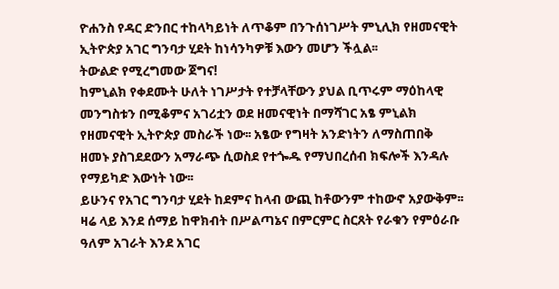ዮሐንስ የዳር ድንበር ተከላካይነት ለጥቆም በንጉሰነገሥት ምኒሊክ የዘመናዊት ኢትዮጵያ አገር ግንባታ ሂደት ከነሳንካዎቹ እውን መሆን ችሏል፡፡
ትውልድ የሚረግመው ጀግና!
ከምኒልክ የቀደሙት ሁለት ነገሥታት የተቻላቸውን ያህል ቢጥሩም ማዕከላዊ መንግስቱን በሚቆምና አገሪቷን ወደ ዘመናዊነት በማሻገር አፄ ምኒልክ የዘመናዊት ኢትዮጵያ መስራች ነው፡፡ አፄው የግዛት አንድነትን ለማስጠበቅ ዘመኑ ያስገደደውን አማራጭ ሲወስደ የተጐዱ የማህበረሰብ ክፍሎች እንዳሉ የማይካድ እውነት ነው፡፡
ይሁንና የአገር ግንባታ ሂደት ከደምና ከላብ ውጪ ከቶውንም ተከውኖ አያውቅም፡፡ ዛሬ ላይ እንደ ሰማይ ከዋክብት በሥልጣኔና በምርምር ስርጸት የራቁን የምዕራቡ ዓለም አገራት እንደ አገር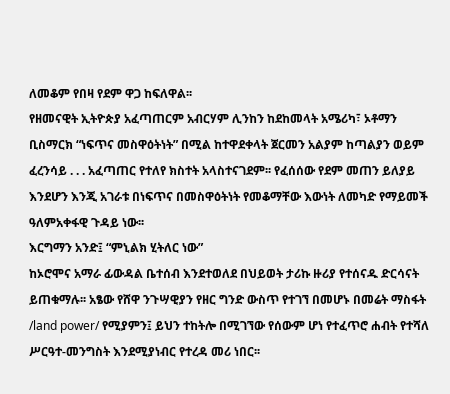ለመቆም የበዛ የደም ዋጋ ከፍለዋል፡፡
የዘመናዊት ኢትዮጵያ አፈጣጠርም አብርሃም ሊንከን ከደከመላት አሜሪካ፣ ኦቶማን ቢስማርክ “ነፍጥና መስዋዕትነት” በሚል ከተዋደቀላት ጀርመን አልያም ከጣልያን ወይም ፈረንሳይ . . . አፈጣጠር የተለየ ክስተት አላስተናገደም፡፡ የፈሰሰው የደም መጠን ይለያይ እንደሆን እንጂ አገራቱ በነፍጥና በመስዋዕትነት የመቆማቸው እውነት ለመካድ የማይመች ዓለምአቀፋዊ ጉዳይ ነው፡፡
እርግማን አንድ፤ “ምኒልክ ሂትለር ነው”
ከኦሮሞና አማራ ፊውዳል ቤተሰብ እንደተወለደ በህይወት ታሪኩ ዙሪያ የተሰናዱ ድርሳናት ይጠቁማሉ፡፡ አፄው የሸዋ ንጉሣዊያን የዘር ግንድ ውስጥ የተገኘ በመሆኑ በመሬት ማስፋት /land power/ የሚያምን፤ ይህን ተከትሎ በሚገኘው የሰውም ሆነ የተፈጥሮ ሐብት የተሻለ ሥርዓተ-መንግስት እንደሚያነብር የተረዳ መሪ ነበር፡፡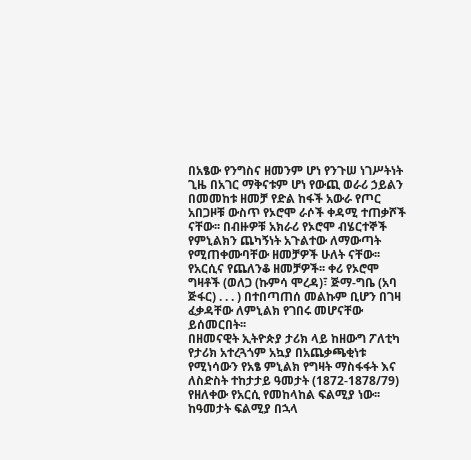በአፄው የንግስና ዘመንም ሆነ የንጉሠ ነገሥትነት ጊዜ በአገር ማቅናቱም ሆነ የውጪ ወራሪ ኃይልን በመመከቱ ዘመቻ የድል ከፋች አውራ የጦር አበጋዞቹ ውስጥ የኦሮሞ ራሶች ቀዳሚ ተጠቃሾች ናቸው፡፡ በብዙዎቹ አክራሪ የኦሮሞ ብሄርተኞች የምኒልክን ጨካኝነት አጉልተው ለማውጣት የሚጠቀሙባቸው ዘመቻዎች ሁለት ናቸው፡፡ የአርሲና የጨለንቆ ዘመቻዎች፡፡ ቀሪ የኦሮሞ ግዛቶች (ወለጋ (ኩምሳ ሞረዳ)፣ ጅማ-ግቤ (አባ ጅፋር) . . . ) በተበጣጠሰ መልኩም ቢሆን በገዛ ፈቃዳቸው ለምኒልክ የገበሩ መሆናቸው ይሰመርበት፡፡
በዘመናዊት ኢትዮጵያ ታሪክ ላይ ከዘውግ ፖለቲካ የታሪክ አተረጓጎም አኳያ በአጨቃጫቂነቱ የሚነሳውን የአፄ ምኒልክ የግዛት ማስፋፋት እና ለስድስት ተከታታይ ዓመታት (1872-1878/79) የዘለቀው የአርሲ የመከላከል ፍልሚያ ነው፡፡ ከዓመታት ፍልሚያ በኋላ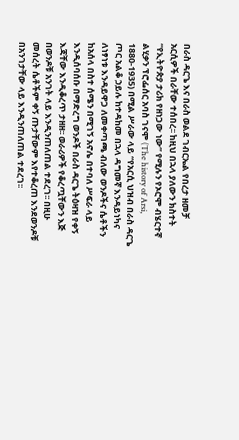በራስ ዳርጌ እና በራስ ወልደ ገብርኤል የበረታ ዘመቻ አርሲዎች በራቸው ተሰበረ፡፡ ከዚህ በኋላ ያለውን ክስተት “የኢትዮጵያ ታሪክ የዘነጋው ነው” የሚሉን የኦሮሞ ብሄርተኛ ልሂቃን ፕሮፌሰር አባስ ገናሞ (The history of Arsi, 1880-1935) በሚል ሥራው ላይ “የአርሲ ህዝብ በራስ ዳርጌ ጦር አልቆ ኃይሉ ከተዳከመ በኋላ ዳግመኛ እንዳይነካና ለነፃነቱ እንዳይዋጋ ለመቀጣጫ ብለው ወንዶችና ሴቶችን ከአሰላ በስተ ሰሜን በሚገኝ አኖሌ በተባለ ሥፍራ ላይ እንዲሰባሰቡ በማድረግ ወንዶች በራስ ዳርጌ ትዕዛዝ የቀኝ እጃቸው እንዲቆረጥ ታዘዘ፡፡ ወራሪዎች የቆረጧቸውን እጅ በወንዶቹ አንገት ላይ እንዲንጠለጠል ተደረገ፡፡ በዚሁ መሰረት ሴቶችም ቀኝ ጡታቸውም እየተቆረጠ እንደወንዶቹ በአንገታቸው ላይ እንዲንጠለጠል ተደረገ፡፡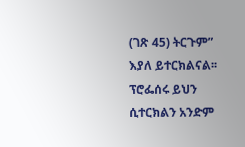(ገጽ 45) ትርጉም” እያለ ይተርክልናል፡፡ ፕሮፌሰሩ ይህን ሲተርክልን አንድም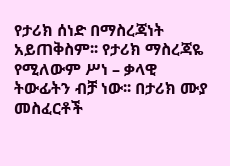የታሪክ ሰነድ በማስረጃነት አይጠቅስም፡፡ የታሪክ ማስረጃዬ የሚለውም ሥነ – ቃላዊ ትውፊትን ብቻ ነው፡፡ በታሪክ ሙያ መስፈርቶች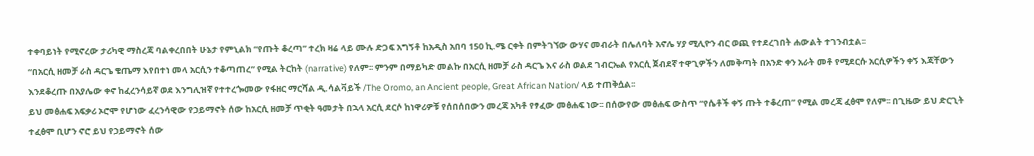ተቀባይነት የሚኖረው ታሪካዊ ማስረጃ ባልቀረበበት ሁኔታ የምኒልክ “የጡት ቆረጣ” ተረክ ዛሬ ላይ ሙሉ ድጋፍ አግኝቶ ከአዲስ አበባ 150 ኪ.ሜ ርቀት በምትገኘው ውሃና መብራት በሌለባት አኖሌ ሃያ ሚሊዮን ብር ወጪ የተደረገበት ሐውልት ተገንብቷል፡፡
“በአርሲ ዘመቻ ራስ ዳርጌ ቄጤማ እየበተነ መላ አርሲን ተቆጣጠረ” የሚል ትርከት (narrative) የለም፡፡ ምንም በማይካድ መልኩ በአርሲ ዘመቻ ራስ ዳርጌ እና ራስ ወልደ ገብርኤል የአርሲ ጀብደኛ ተዋጊዎችን ለመቅጣት በአንድ ቀን አራት መቶ የሚደርሱ አርሲዎችን ቀኝ እጃቸውን እንደቆረጡ በአያሌው ቀኖ ከፈረንሳይኛ ወደ እንግሊዝኛ የተተረጐመው የፋዘር ማርሻል ዲ.ሳልቫይች /The Oromo, an Ancient people, Great African Nation/ ላይ ተጠቅሷል፡፡
ይህ መፅሐፍ አፍቃሪ ኦሮሞ የሆነው ፈረንሳዊው የኃይማኖት ሰው ከአርሲ ዘመቻ ጥቂት ዓመታት በኋላ አርሲ ደርሶ ከነዋሪዎቹ የሰበሰበውን መረጃ አካቶ የፃፈው መፅሐፍ ነው፡፡ በሰውየው መፅሐፍ ውስጥ “የሴቶች ቀኝ ጡት ተቆረጠ” የሚል መረጃ ፈፅሞ የለም፡፡ በጊዜው ይህ ድርጊት ተፈፅሞ ቢሆን ኖሮ ይህ የኃይማኖት ሰው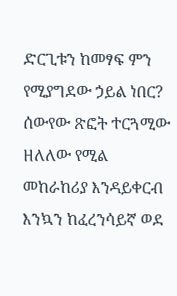ድርጊቱን ከመፃፍ ምን የሚያግደው ኃይል ነበር?
ሰውየው ጽፎት ተርጓሚው ዘለለው የሚል መከራከሪያ እንዳይቀርብ እንኳን ከፈረንሳይኛ ወደ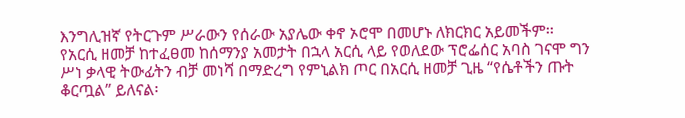እንግሊዝኛ የትርጉም ሥራውን የሰራው አያሌው ቀኖ ኦሮሞ በመሆኑ ለክርክር አይመችም፡፡
የአርሲ ዘመቻ ከተፈፀመ ከሰማንያ አመታት በኋላ አርሲ ላይ የወለደው ፕሮፌሰር አባስ ገናሞ ግን ሥነ ቃላዊ ትውፊትን ብቻ መነሻ በማድረግ የምኒልክ ጦር በአርሲ ዘመቻ ጊዜ “የሴቶችን ጡት ቆርጧል” ይለናል፡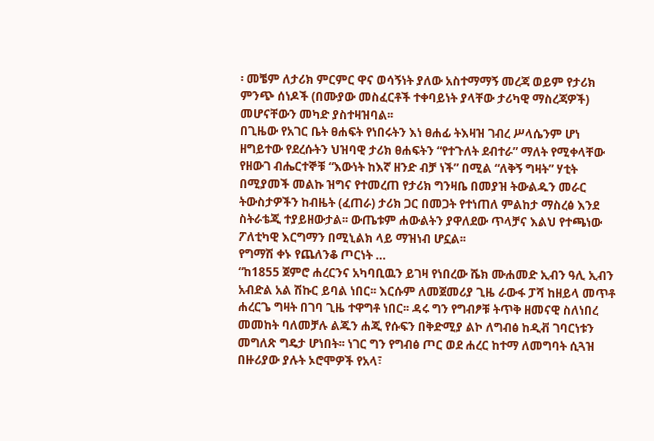፡ መቼም ለታሪክ ምርምር ዋና ወሳኝነት ያለው አስተማማኝ መረጃ ወይም የታሪክ ምንጭ ሰነዶች (በሙያው መስፈርቶች ተቀባይነት ያላቸው ታሪካዊ ማስረጃዎች) መሆናቸውን መካድ ያስተዛዝባል፡፡
በጊዜው የአገር ቤት ፀሐፍት የነበሩትን እነ ፀሐፊ ትእዛዝ ገብረ ሥላሴንም ሆነ ዘግይተው የደረሱትን ህዝባዊ ታሪክ ፀሐፍትን “የተጉለት ደብተራ” ማለት የሚቀላቸው የዘውገ ብሔርተኞቹ “እውነት ከእኛ ዘንድ ብቻ ነች” በሚል “ለቅኝ ግዛት” ሃቲት በሚያመች መልኩ ዝግና የተመረጠ የታሪክ ግንዛቤ በመያዝ ትውልዱን መራር ትውስታዎችን ከብዜት (ፈጠራ) ታሪክ ጋር በመጋት የተነጠለ ምልከታ ማስረፅ እንደ ስትራቴጂ ተያይዘውታል፡፡ ውጤቱም ሐውልትን ያዋለደው ጥላቻና እልህ የተጫነው ፖለቲካዊ እርግማን በሚኒልክ ላይ ማዝነብ ሆኗል፡፡
የግማሽ ቀኑ የጨለንቆ ጦርነት …
“ከ1855 ጀምሮ ሐረርንና አካባቢዉን ይገዛ የነበረው ሼክ ሙሐመድ ኢብን ዓሊ ኢብን አብድል አል ሽኩር ይባል ነበር፡፡ እርሱም ለመጀመሪያ ጊዜ ራውፋ ፓሻ ከዘይላ መጥቶ ሐረርጌ ግዛት በገባ ጊዜ ተዋግቶ ነበር፡፡ ዳሩ ግን የግብፆቹ ትጥቅ ዘመናዊ ስለነበረ መመከት ባለመቻሉ ልጁን ሐጂ የሱፍን በቅድሚያ ልኮ ለግብፅ ከዲቭ ገባርነቱን መግለጽ ግዴታ ሆነበት፡፡ ነገር ግን የግብፅ ጦር ወደ ሐረር ከተማ ለመግባት ሲጓዝ በዙሪያው ያሉት ኦሮሞዎች የአላ፣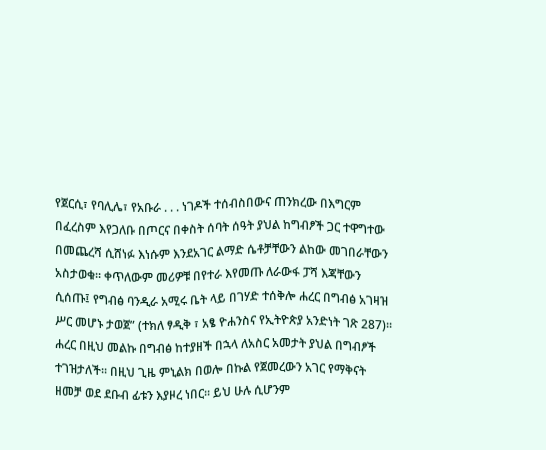የጀርሲ፣ የባሊሌ፣ የአቡራ . . . ነገዶች ተሰብስበውና ጠንክረው በእግርም በፈረስም እየጋለቡ በጦርና በቀስት ሰባት ሰዓት ያህል ከግብፆች ጋር ተዋግተው በመጨረሻ ሲሸነፉ እነሱም እንደአገር ልማድ ሴቶቻቸውን ልከው መገበራቸውን አስታወቁ፡፡ ቀጥለውም መሪዎቹ በየተራ እየመጡ ለራውፋ ፓሻ እጃቸውን ሲሰጡ፤ የግብፅ ባንዲራ አሚሩ ቤት ላይ በገሃድ ተሰቅሎ ሐረር በግብፅ አገዛዝ ሥር መሆኑ ታወጀ” (ተክለ ፃዲቅ ፣ አፄ ዮሐንስና የኢትዮጵያ አንድነት ገጽ 287)፡፡
ሐረር በዚህ መልኩ በግብፅ ከተያዘች በኋላ ለአስር አመታት ያህል በግብፆች ተገዝታለች፡፡ በዚህ ጊዜ ምኒልክ በወሎ በኩል የጀመረውን አገር የማቅናት ዘመቻ ወደ ደቡብ ፊቱን እያዞረ ነበር፡፡ ይህ ሁሉ ሲሆንም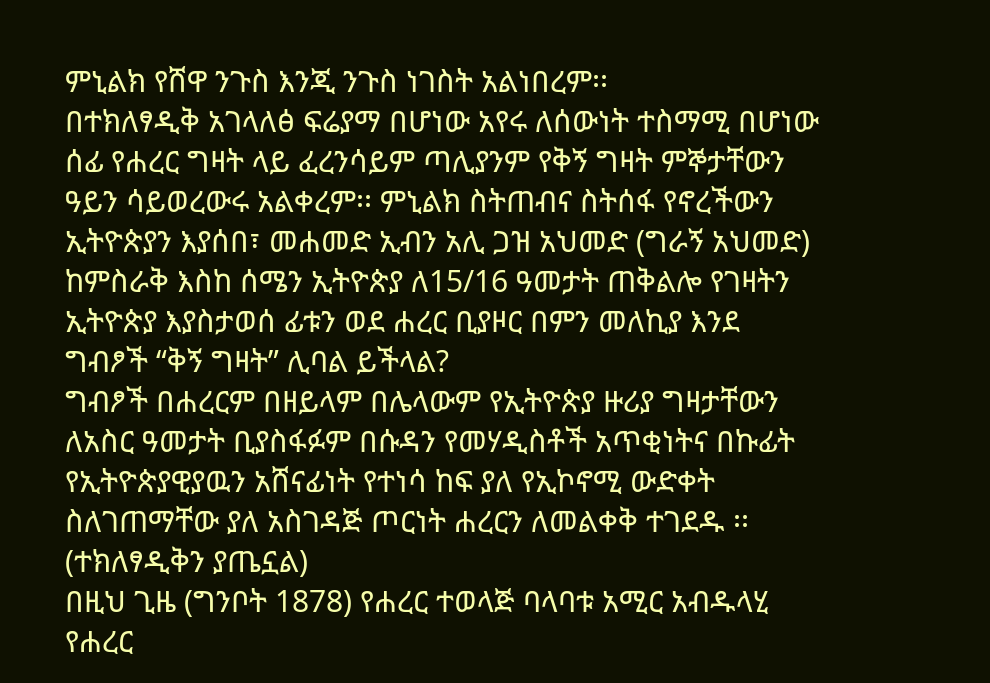ምኒልክ የሸዋ ንጉስ እንጂ ንጉስ ነገስት አልነበረም፡፡
በተክለፃዲቅ አገላለፅ ፍሬያማ በሆነው አየሩ ለሰውነት ተስማሚ በሆነው ሰፊ የሐረር ግዛት ላይ ፈረንሳይም ጣሊያንም የቅኝ ግዛት ምኞታቸውን ዓይን ሳይወረውሩ አልቀረም፡፡ ምኒልክ ስትጠብና ስትሰፋ የኖረችውን ኢትዮጵያን እያሰበ፣ መሐመድ ኢብን አሊ ጋዝ አህመድ (ግራኝ አህመድ) ከምስራቅ እስከ ሰሜን ኢትዮጵያ ለ15/16 ዓመታት ጠቅልሎ የገዛትን ኢትዮጵያ እያስታወሰ ፊቱን ወደ ሐረር ቢያዞር በምን መለኪያ እንደ ግብፆች “ቅኝ ግዛት” ሊባል ይችላል?
ግብፆች በሐረርም በዘይላም በሌላውም የኢትዮጵያ ዙሪያ ግዛታቸውን ለአስር ዓመታት ቢያስፋፉም በሱዳን የመሃዲስቶች አጥቂነትና በኩፊት የኢትዮጵያዊያዉን አሸናፊነት የተነሳ ከፍ ያለ የኢኮኖሚ ውድቀት ስለገጠማቸው ያለ አስገዳጅ ጦርነት ሐረርን ለመልቀቅ ተገደዱ ፡፡ (ተክለፃዲቅን ያጤኗል)
በዚህ ጊዜ (ግንቦት 1878) የሐረር ተወላጅ ባላባቱ አሚር አብዱላሂ የሐረር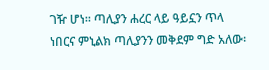ገዥ ሆነ፡፡ ጣሊያን ሐረር ላይ ዓይኗን ጥላ ነበርና ምኒልክ ጣሊያንን መቅደም ግድ አለው፡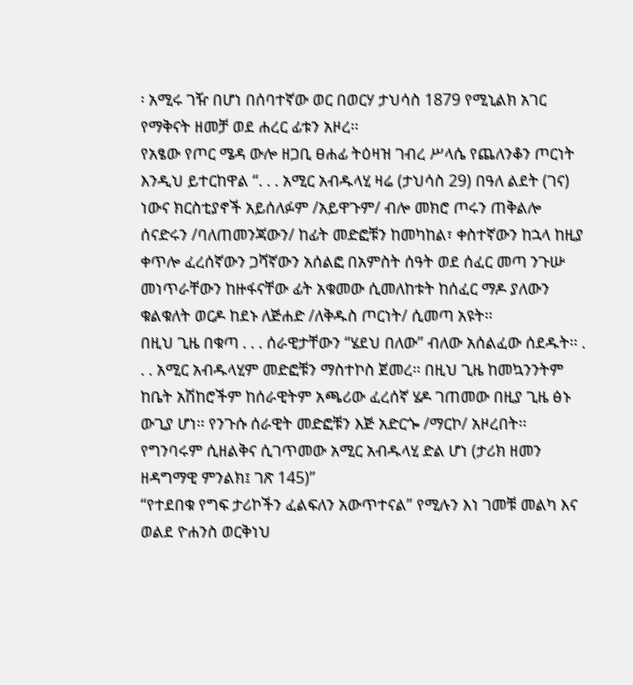፡ አሚሩ ገዥ በሆነ በሰባተኛው ወር በወርሃ ታህሳስ 1879 የሚኒልክ አገር የማቅናት ዘመቻ ወደ ሐረር ፊቱን አዞረ፡፡
የአፄው የጦር ሜዳ ውሎ ዘጋቢ ፀሐፊ ትዕዛዝ ገብረ ሥላሴ የጨለንቆን ጦርነት እንዲህ ይተርከዋል “. . . አሚር አብዱላሂ ዛሬ (ታህሳስ 29) በዓለ ልደት (ገና) ነውና ክርስቲያኖች አይሰለፉም /አይዋጉም/ ብሎ መክሮ ጦሩን ጠቅልሎ ሰናድሩን /ባለጠመንጃውን/ ከፊት መድፎቹን ከመካከል፣ ቀስተኛውን ከኋላ ከዚያ ቀጥሎ ፈረሰኛውን ጋሻኛውን አሰልፎ በአምስት ሰዓት ወደ ሰፈር መጣ ንጉሡ መነጥራቸውን ከዙፋናቸው ፊት አቁመው ሲመለከቱት ከሰፈር ማዶ ያለውን ቁልቁለት ወርዶ ከደኑ ለጅሐድ /ለቅዱስ ጦርነት/ ሲመጣ አዩት፡፡
በዚህ ጊዜ በቁጣ . . . ሰራዊታቸውን “ሄደህ በለው” ብለው አሰልፈው ሰደዱት፡፡ . . . አሚር አብዱላሂም መድፎቹን ማስተኮስ ጀመረ፡፡ በዚህ ጊዜ ከመኳንንትም ከቤት አሽከሮችም ከሰራዊትም አጫሪው ፈረሰኛ ሄዶ ገጠመው በዚያ ጊዜ ፅኑ ውጊያ ሆነ፡፡ የንጉሱ ሰራዊት መድፎቹን እጅ አድርጐ /ማርኮ/ አዞረበት፡፡ የግንባሩም ሲዘልቅና ሲገጥመው አሚር አብዱላሂ ድል ሆነ (ታሪክ ዘመን ዘዳግማዊ ምንልክ፤ ገጽ 145)”
“የተደበቁ የግፍ ታሪኮችን ፈልፍለን አውጥተናል” የሚሉን እነ ገመቹ መልካ እና ወልደ ዮሐንስ ወርቅነህ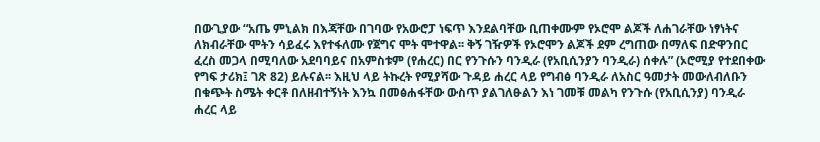በውጊያው “አጤ ምኒልክ በእጃቸው በገባው የአውሮፓ ነፍጥ እንደልባቸው ቢጠቀሙም የኦሮሞ ልጆች ለሐገራቸው ነፃነትና ለክብራቸው ሞትን ሳይፈሩ እየተፋለሙ የጀግና ሞት ሞተዋል፡፡ ቅኝ ገዥዎች የኦሮሞን ልጆች ደም ረግጠው በማለፍ በድዋንበር ፈረስ መጋላ በሚባለው አደባባይና በአምስቱም (የሐረር) በር የንጉሱን ባንዲራ (የአቢሲንያን ባንዲራ) ሰቀሉ” (ኦሮሚያ የተደበቀው የግፍ ታሪክ፤ ገጽ 82) ይሉናል፡፡ እዚህ ላይ ትኩረት የሚያሻው ጉዳይ ሐረር ላይ የግብፅ ባንዲራ ለአስር ዓመታት መውለብለቡን በቁጭት ስሜት ቀርቶ በለዘብተኝነት እንኳ በመፅሐፋቸው ውስጥ ያልገለፁልን እነ ገመቹ መልካ የንጉሱ (የአቢሲንያ) ባንዲራ ሐረር ላይ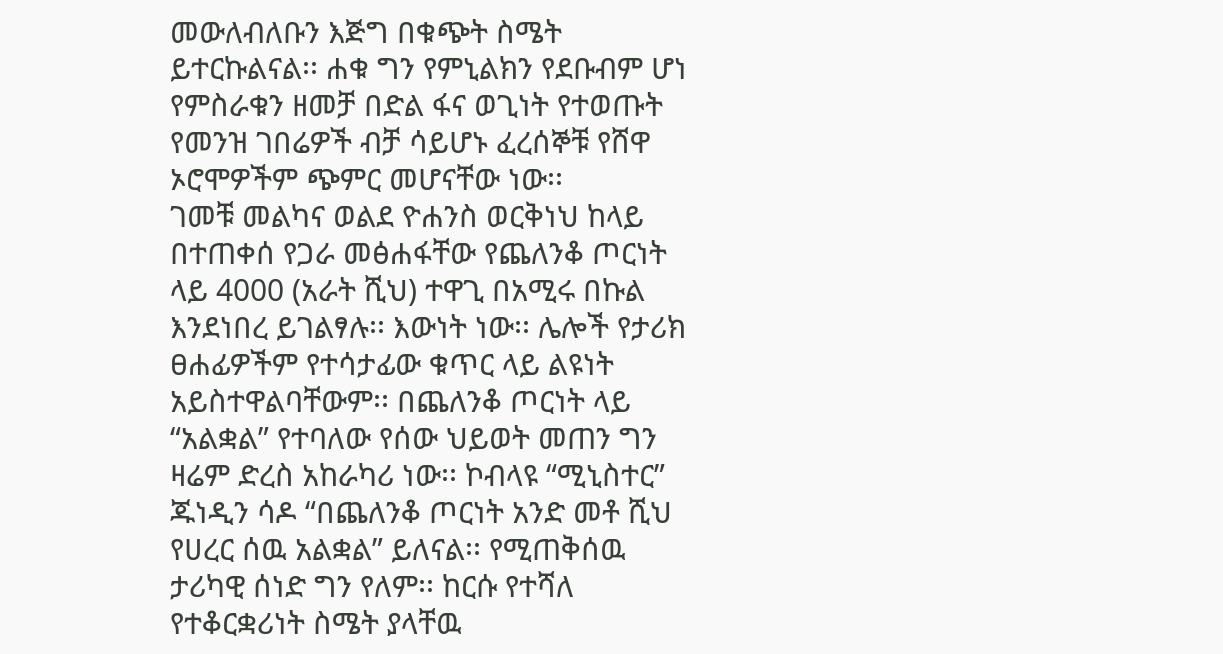መውለብለቡን እጅግ በቁጭት ስሜት ይተርኩልናል፡፡ ሐቁ ግን የምኒልክን የደቡብም ሆነ የምስራቁን ዘመቻ በድል ፋና ወጊነት የተወጡት የመንዝ ገበሬዎች ብቻ ሳይሆኑ ፈረሰኞቹ የሸዋ ኦሮሞዎችም ጭምር መሆናቸው ነው፡፡
ገመቹ መልካና ወልደ ዮሐንስ ወርቅነህ ከላይ በተጠቀሰ የጋራ መፅሐፋቸው የጨለንቆ ጦርነት ላይ 4000 (አራት ሺህ) ተዋጊ በአሚሩ በኩል እንደነበረ ይገልፃሉ፡፡ እውነት ነው፡፡ ሌሎች የታሪክ ፀሐፊዎችም የተሳታፊው ቁጥር ላይ ልዩነት አይስተዋልባቸውም፡፡ በጨለንቆ ጦርነት ላይ “አልቋል” የተባለው የሰው ህይወት መጠን ግን ዛሬም ድረስ አከራካሪ ነው፡፡ ኮብላዩ “ሚኒስተር” ጁነዲን ሳዶ “በጨለንቆ ጦርነት አንድ መቶ ሺህ የሀረር ሰዉ አልቋል” ይለናል፡፡ የሚጠቅሰዉ ታሪካዊ ሰነድ ግን የለም፡፡ ከርሱ የተሻለ የተቆርቋሪነት ስሜት ያላቸዉ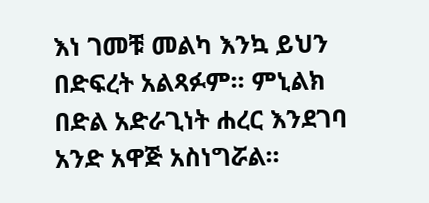እነ ገመቹ መልካ እንኳ ይህን በድፍረት አልጻፉም፡፡ ምኒልክ በድል አድራጊነት ሐረር እንደገባ አንድ አዋጅ አስነግሯል፡፡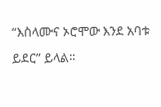“እስላሙና ኦሮሞው እንደ አባቱ ይደር” ይላል፡፡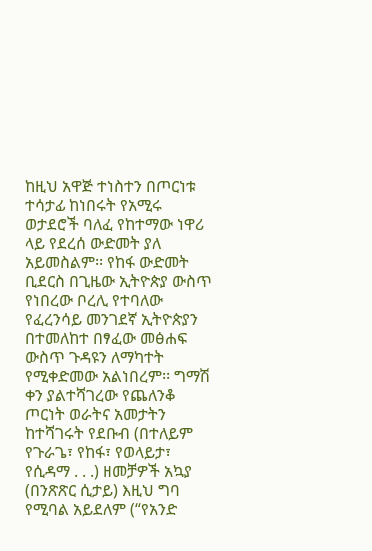ከዚህ አዋጅ ተነስተን በጦርነቱ ተሳታፊ ከነበሩት የአሚሩ ወታደሮች ባለፈ የከተማው ነዋሪ ላይ የደረሰ ውድመት ያለ አይመስልም፡፡ የከፋ ውድመት ቢደርስ በጊዜው ኢትዮጵያ ውስጥ የነበረው ቦረሊ የተባለው የፈረንሳይ መንገደኛ ኢትዮጵያን በተመለከተ በፃፈው መፅሐፍ ውስጥ ጉዳዩን ለማካተት የሚቀድመው አልነበረም፡፡ ግማሽ ቀን ያልተሻገረው የጨለንቆ ጦርነት ወራትና አመታትን ከተሻገሩት የደቡብ (በተለይም የጉራጌ፣ የከፋ፣ የወላይታ፣ የሲዳማ . . .) ዘመቻዎች አኳያ (በንጽጽር ሲታይ) እዚህ ግባ የሚባል አይደለም (“የአንድ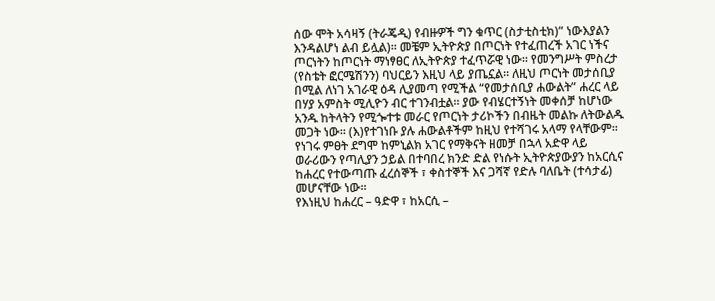ሰው ሞት አሳዛኝ (ትራጄዲ) የብዙዎች ግን ቁጥር (ስታቲስቲክ)” ነውእያልን እንዳልሆነ ልብ ይሏል)፡፡ መቼም ኢትዮጵያ በጦርነት የተፈጠረች አገር ነችና ጦርነትን ከጦርነት ማነፃፀር ለኢትዮጵያ ተፈጥሯዊ ነው፡፡ የመንግሥት ምስረታ (የስቴት ፎርሜሽንን) ባህርይን እዚህ ላይ ያጤኗል፡፡ ለዚህ ጦርነት መታሰቢያ በሚል ለነገ አገራዊ ዕዳ ሊያመጣ የሚችል “የመታሰቢያ ሐውልት” ሐረር ላይ በሃያ አምስት ሚሊዮን ብር ተገንብቷል፡፡ ያው የብሄርተኝነት መቀሰቻ ከሆነው አንዱ ከትላትን የሚጐተቱ መራር የጦርነት ታሪኮችን በብዜት መልኩ ለትውልዱ መጋት ነው፡፡ (እ)የተገነቡ ያሉ ሐውልቶችም ከዚህ የተሻገሩ አላማ የላቸውም፡፡
የነገሩ ምፀት ደግሞ ከምኒልክ አገር የማቅናት ዘመቻ በኋላ አድዋ ላይ ወራሪውን የጣሊያን ኃይል በተባበረ ክንድ ድል የነሱት ኢትዮጵያውያን ከአርሲና ከሐረር የተውጣጡ ፈረሰኞች ፣ ቀስተኞች እና ጋሻኛ የድሉ ባለቤት (ተሳታፊ) መሆናቸው ነው፡፡
የእነዚህ ከሐረር – ዓድዋ ፣ ከአርሲ –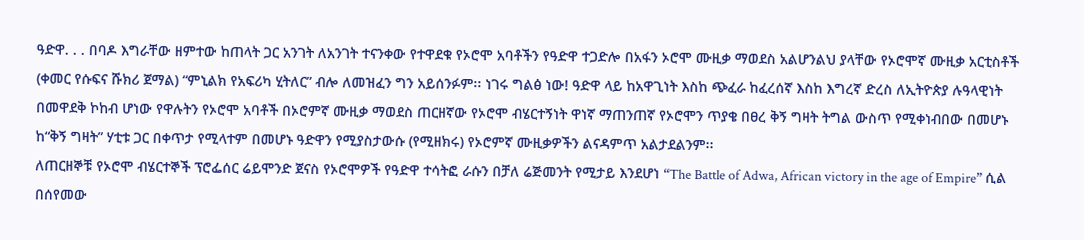ዓድዋ. . . በባዶ እግራቸው ዘምተው ከጠላት ጋር አንገት ለአንገት ተናንቀው የተዋደቁ የኦሮሞ አባቶችን የዓድዋ ተጋድሎ በአፋን ኦሮሞ ሙዚቃ ማወደስ አልሆንልህ ያላቸው የኦሮሞኛ ሙዚቃ አርቲስቶች (ቀመር የሱፍና ሹክሪ ጀማል) “ምኒልክ የአፍሪካ ሂትለር” ብሎ ለመዝፈን ግን አይሰንፉም፡፡ ነገሩ ግልፅ ነው! ዓድዋ ላይ ከአዋጊነት እስከ ጭፈራ ከፈረሰኛ እስከ እግረኛ ድረስ ለኢትዮጵያ ሉዓላዊነት በመዋደቅ ኮከብ ሆነው የዋሉትን የኦሮሞ አባቶች በኦሮምኛ ሙዚቃ ማወደስ ጠርዘኛው የኦሮሞ ብሄርተኝነት ዋነኛ ማጠንጠኛ የኦሮሞን ጥያቄ በፀረ ቅኝ ግዛት ትግል ውስጥ የሚቀነብበው በመሆኑ ከ“ቅኝ ግዛት” ሃቲቱ ጋር በቀጥታ የሚላተም በመሆኑ ዓድዋን የሚያስታውሱ (የሚዘክሩ) የኦሮምኛ ሙዚቃዎችን ልናዳምጥ አልታደልንም፡፡
ለጠርዘኞቹ የኦሮሞ ብሄርተኞች ፕሮፌሰር ሬይሞንድ ጀናስ የኦሮሞዎች የዓድዋ ተሳትፎ ራሱን በቻለ ሬጅመንት የሚታይ እንደሆነ “The Battle of Adwa, African victory in the age of Empire” ሲል በሰየመው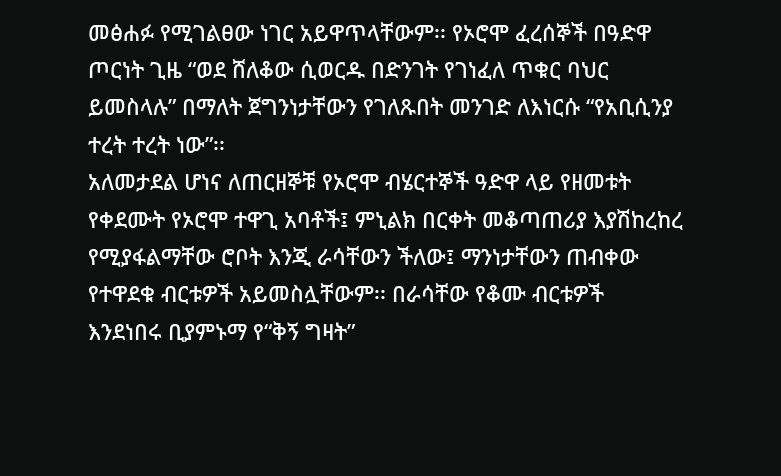መፅሐፉ የሚገልፀው ነገር አይዋጥላቸውም፡፡ የኦሮሞ ፈረሰኞች በዓድዋ ጦርነት ጊዜ “ወደ ሸለቆው ሲወርዱ በድንገት የገነፈለ ጥቁር ባህር ይመስላሉ” በማለት ጀግንነታቸውን የገለጹበት መንገድ ለእነርሱ “የአቢሲንያ ተረት ተረት ነው”፡፡
አለመታደል ሆነና ለጠርዘኞቹ የኦሮሞ ብሄርተኞች ዓድዋ ላይ የዘመቱት የቀደሙት የኦሮሞ ተዋጊ አባቶች፤ ምኒልክ በርቀት መቆጣጠሪያ እያሽከረከረ የሚያፋልማቸው ሮቦት እንጂ ራሳቸውን ችለው፤ ማንነታቸውን ጠብቀው የተዋደቁ ብርቱዎች አይመስሏቸውም፡፡ በራሳቸው የቆሙ ብርቱዎች እንደነበሩ ቢያምኑማ የ“ቅኝ ግዛት”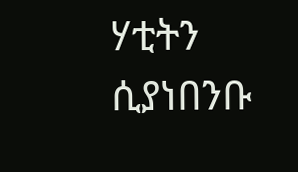ሃቲትን ሲያነበንቡ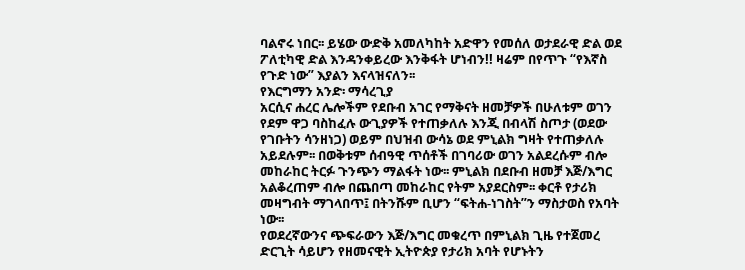ባልኖሩ ነበር፡፡ ይሄው ውድቅ አመለካከት አድዋን የመሰለ ወታደራዊ ድል ወደ ፖለቲካዊ ድል እንዳንቀይረው እንቅፋት ሆነብን!! ዛሬም በየጥጉ “የእኛስ የጉድ ነው” እያልን እናላዝናለን፡፡
የእርግማን አንድ፡ ማሳረጊያ
አርሲና ሐረር ሌሎችም የደቡብ አገር የማቅናት ዘመቻዎች በሁለቱም ወገን የደም ዋጋ ባስከፈሉ ውጊያዎች የተጠቃለሉ እንጂ በብላሽ ስጦታ (ወደው የገቡትን ሳንዘነጋ) ወይም በህዝብ ውሳኔ ወደ ምኒልክ ግዛት የተጠቃለሉ አይደሉም፡፡ በወቅቱም ሰብዓዊ ጥሰቶች በገባሪው ወገን አልደረሱም ብሎ መከራከር ትርፉ ጉንጭን ማልፋት ነው፡፡ ምኒልክ በደቡብ ዘመቻ እጅ/እግር አልቆረጠም ብሎ በጨበጣ መከራከር የትም አያደርስም፡፡ ቀርቶ የታሪክ መዛግብት ማገላበጥ፤ በትንሹም ቢሆን “ፍትሐ-ነገስት”ን ማስታወስ የአባት ነው፡፡
የወደረኛውንና ጭፍራውን እጅ/እግር መቁረጥ በምኒልክ ጊዜ የተጀመረ ድርጊት ሳይሆን የዘመናዊት ኢትዮጵያ የታሪክ አባት የሆኑትን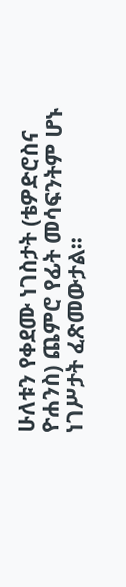ሁለቱን የቀደሙ ነገስታት (ቴዎድሮስና ዮሐንስ) ጨምሮ የፊት መሳፍንትም ሆኑ ነገሥታት ፈጽመውታል፡፡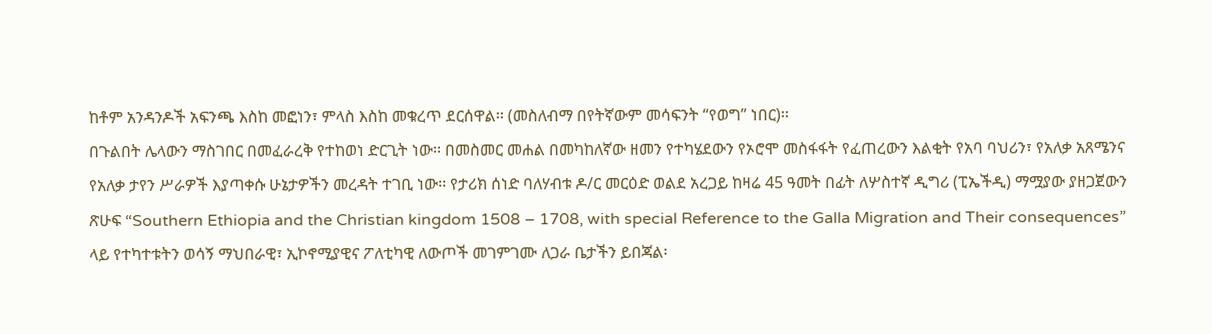ከቶም አንዳንዶች አፍንጫ እስከ መፎነን፣ ምላስ እስከ መቁረጥ ደርሰዋል፡፡ (መስለብማ በየትኛውም መሳፍንት “የወግ” ነበር)፡፡
በጉልበት ሌላውን ማስገበር በመፈራረቅ የተከወነ ድርጊት ነው፡፡ በመስመር መሐል በመካከለኛው ዘመን የተካሄደውን የኦሮሞ መስፋፋት የፈጠረውን እልቂት የአባ ባህሪን፣ የአለቃ አጸሜንና የአለቃ ታየን ሥራዎች እያጣቀሱ ሁኔታዎችን መረዳት ተገቢ ነው፡፡ የታሪክ ሰነድ ባለሃብቱ ዶ/ር መርዕድ ወልደ አረጋይ ከዛሬ 45 ዓመት በፊት ለሦስተኛ ዲግሪ (ፒኤችዲ) ማሟያው ያዘጋጀውን ጽሁፍ “Southern Ethiopia and the Christian kingdom 1508 – 1708, with special Reference to the Galla Migration and Their consequences” ላይ የተካተቱትን ወሳኝ ማህበራዊ፣ ኢኮኖሚያዊና ፖለቲካዊ ለውጦች መገምገሙ ለጋራ ቤታችን ይበጃል፡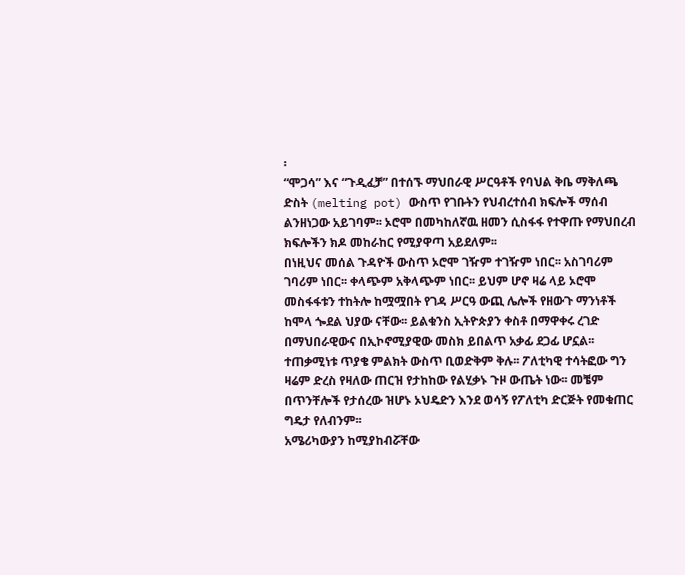፡
“ሞጋሳ” እና “ጉዲፈቻ” በተሰኙ ማህበራዊ ሥርዓቶች የባህል ቅቤ ማቅለጫ ድስት (melting pot) ውስጥ የገቡትን የህብረተሰብ ክፍሎች ማሰብ ልንዘነጋው አይገባም፡፡ ኦሮሞ በመካከለኛዉ ዘመን ሲስፋፋ የተዋጡ የማህበረብ ክፍሎችን ክዶ መከራከር የሚያዋጣ አይደለም፡፡
በነዚህና መሰል ጉዳዮች ውስጥ ኦሮሞ ገዥም ተገዥም ነበር፡፡ አስገባሪም ገባሪም ነበር፡፡ ቀላጭም አቅላጭም ነበር፡፡ ይህም ሆኖ ዛሬ ላይ ኦሮሞ መስፋፋቱን ተከትሎ ከሟሟበት የገዳ ሥርዓ ውጪ ሌሎች የዘውጉ ማንነቶች ከሞላ ጐደል ህያው ናቸው፡፡ ይልቁንስ ኢትዮጵያን ቀስቶ በማዋቀሩ ረገድ በማህበራዊውና በኢኮኖሚያዊው መስክ ይበልጥ አቃፊ ደጋፊ ሆኗል፡፡ ተጠቃሚነቱ ጥያቄ ምልክት ውስጥ ቢወድቅም ቅሉ፡፡ ፖለቲካዊ ተሳትፎው ግን ዛሬም ድረስ የዛለው ጠርዝ የታከከው የልሂቃኑ ጉዞ ውጤት ነው፡፡ መቼም በጥንቸሎች የታሰረው ዝሆኑ ኦህዴድን እንደ ወሳኝ የፖለቲካ ድርጅት የመቁጠር ግዴታ የለብንም፡፡
አሜሪካውያን ከሚያከብሯቸው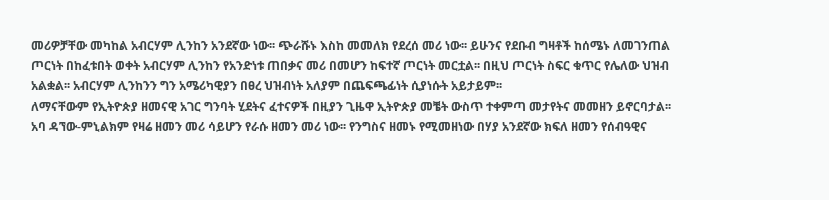መሪዎቻቸው መካከል አብርሃም ሊንከን አንደኛው ነው፡፡ ጭራሹኑ እስከ መመለክ የደረሰ መሪ ነው፡፡ ይሁንና የደቡብ ግዛቶች ከሰሜኑ ለመገንጠል ጦርነት በከፈቱበት ወቀት አብርሃም ሊንከን የአንድነቱ ጠበቃና መሪ በመሆን ከፍተኛ ጦርነት መርቷል፡፡ በዚህ ጦርነት ስፍር ቁጥር የሌለው ህዝብ አልቋል፡፡ አብርሃም ሊንከንን ግን አሜሪካዊያን በፀረ ህዝብነት አለያም በጨፍጫፊነት ሲያነሱት አይታይም፡፡
ለማናቸውም የኢትዮጵያ ዘመናዊ አገር ግንባት ሂደትና ፈተናዎች በዚያን ጊዜዋ ኢትዮጵያ መቼት ውስጥ ተቀምጣ መታየትና መመዘን ይኖርባታል፡፡ አባ ዳኘው-ምኒልክም የዛሬ ዘመን መሪ ሳይሆን የራሱ ዘመን መሪ ነው፡፡ የንግስና ዘመኑ የሚመዘነው በሃያ አንደኛው ክፍለ ዘመን የሰብዓዊና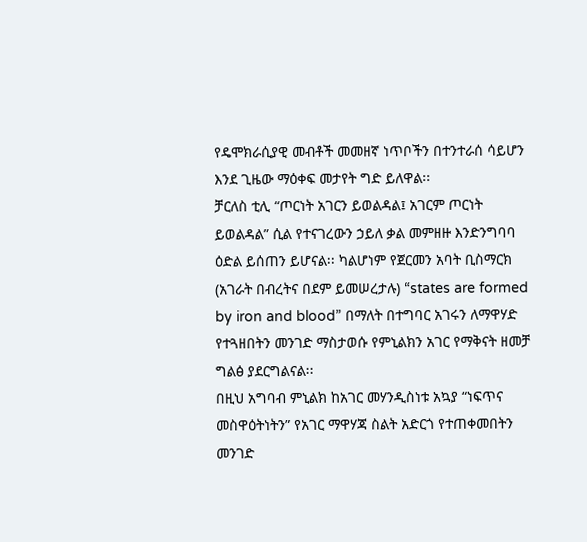የዴሞክራሲያዊ መብቶች መመዘኛ ነጥቦችን በተንተራሰ ሳይሆን እንደ ጊዜው ማዕቀፍ መታየት ግድ ይለዋል፡፡
ቻርለስ ቲሊ “ጦርነት አገርን ይወልዳል፤ አገርም ጦርነት ይወልዳል” ሲል የተናገረውን ኃይለ ቃል መምዘዙ እንድንግባባ ዕድል ይሰጠን ይሆናል፡፡ ካልሆነም የጀርመን አባት ቢስማርክ (አገራት በብረትና በደም ይመሠረታሉ) “states are formed by iron and blood” በማለት በተግባር አገሩን ለማዋሃድ የተጓዘበትን መንገድ ማስታወሱ የምኒልክን አገር የማቅናት ዘመቻ ግልፅ ያደርግልናል፡፡
በዚህ አግባብ ምኒልክ ከአገር መሃንዲስነቱ አኳያ “ነፍጥና መስዋዕትነትን” የአገር ማዋሃጃ ስልት አድርጎ የተጠቀመበትን መንገድ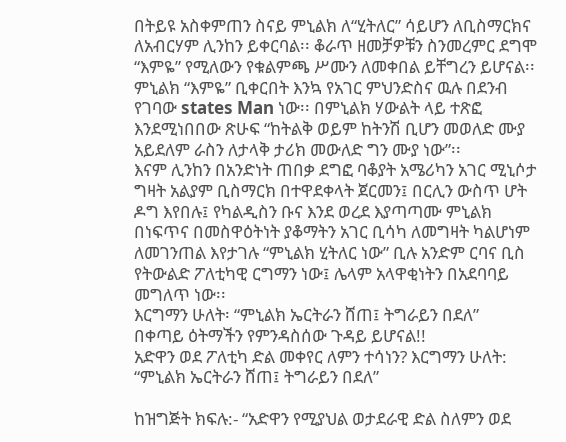በትይዩ አስቀምጠን ስናይ ምኒልክ ለ“ሂትለር” ሳይሆን ለቢስማርክና ለአብርሃም ሊንከን ይቀርባል፡፡ ቆራጥ ዘመቻዎቹን ስንመረምር ደግሞ “እምዬ” የሚለውን የቁልምጫ ሥሙን ለመቀበል ይቸግረን ይሆናል፡፡ ምኒልክ “እምዬ” ቢቀርበት እንኳ የአገር ምህንድስና ዉሉ በደንብ የገባው states Man ነው፡፡ በምኒልክ ሃውልት ላይ ተጽፎ እንደሚነበበው ጽሁፍ “ከትልቅ ወይም ከትንሽ ቢሆን መወለድ ሙያ አይደለም ራስን ለታላቅ ታሪክ መውለድ ግን ሙያ ነው”፡፡
እናም ሊንከን በአንድነት ጠበቃ ደግፎ ባቆያት አሜሪካን አገር ሚኒሶታ ግዛት አልያም ቢስማርክ በተዋደቀላት ጀርመን፤ በርሊን ውስጥ ሆት ዶግ እየበሉ፤ የካልዲስን ቡና እንደ ወረደ እያጣጣሙ ምኒልክ በነፍጥና በመስዋዕትነት ያቆማትን አገር ቢሳካ ለመግዛት ካልሆነም ለመገንጠል እየታገሉ “ምኒልክ ሂትለር ነው” ቢሉ አንድም ርባና ቢስ የትውልድ ፖለቲካዊ ርግማን ነው፤ ሌላም አላዋቂነትን በአደባባይ መግለጥ ነው፡፡
እርግማን ሁለት፡ “ምኒልክ ኤርትራን ሸጠ፤ ትግራይን በደለ”
በቀጣይ ዕትማችን የምንዳስሰው ጉዳይ ይሆናል!!
አድዋን ወደ ፖለቲካ ድል መቀየር ለምን ተሳነን? እርግማን ሁለት: “ምኒልክ ኤርትራን ሸጠ፤ ትግራይን በደለ”

ከዝግጅት ክፍሉ:- “አድዋን የሚያህል ወታደራዊ ድል ስለምን ወደ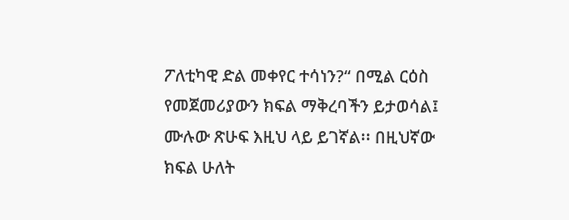ፖለቲካዊ ድል መቀየር ተሳነን?“ በሚል ርዕስ የመጀመሪያውን ክፍል ማቅረባችን ይታወሳል፤ ሙሉው ጽሁፍ እዚህ ላይ ይገኛል፡፡ በዚህኛው ክፍል ሁለት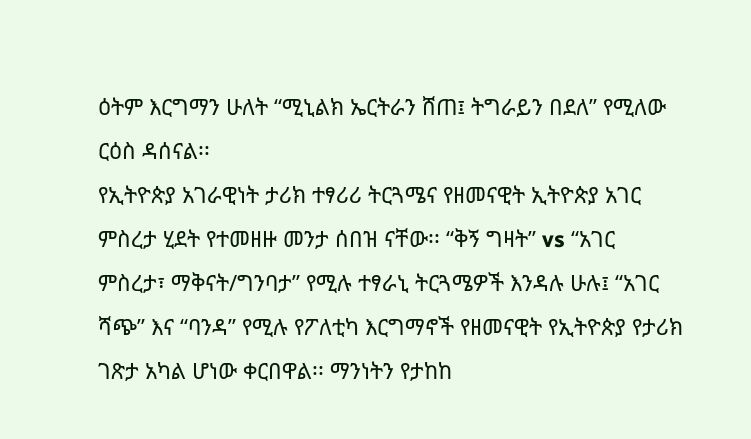ዕትም እርግማን ሁለት “ሚኒልክ ኤርትራን ሸጠ፤ ትግራይን በደለ” የሚለው ርዕስ ዳሰናል፡፡
የኢትዮጵያ አገራዊነት ታሪክ ተፃሪሪ ትርጓሜና የዘመናዊት ኢትዮጵያ አገር ምስረታ ሂደት የተመዘዙ መንታ ሰበዝ ናቸው፡፡ “ቅኝ ግዛት” vs “አገር ምስረታ፣ ማቅናት/ግንባታ” የሚሉ ተፃራኒ ትርጓሜዎች እንዳሉ ሁሉ፤ “አገር ሻጭ” እና “ባንዳ” የሚሉ የፖለቲካ እርግማኖች የዘመናዊት የኢትዮጵያ የታሪክ ገጽታ አካል ሆነው ቀርበዋል፡፡ ማንነትን የታከከ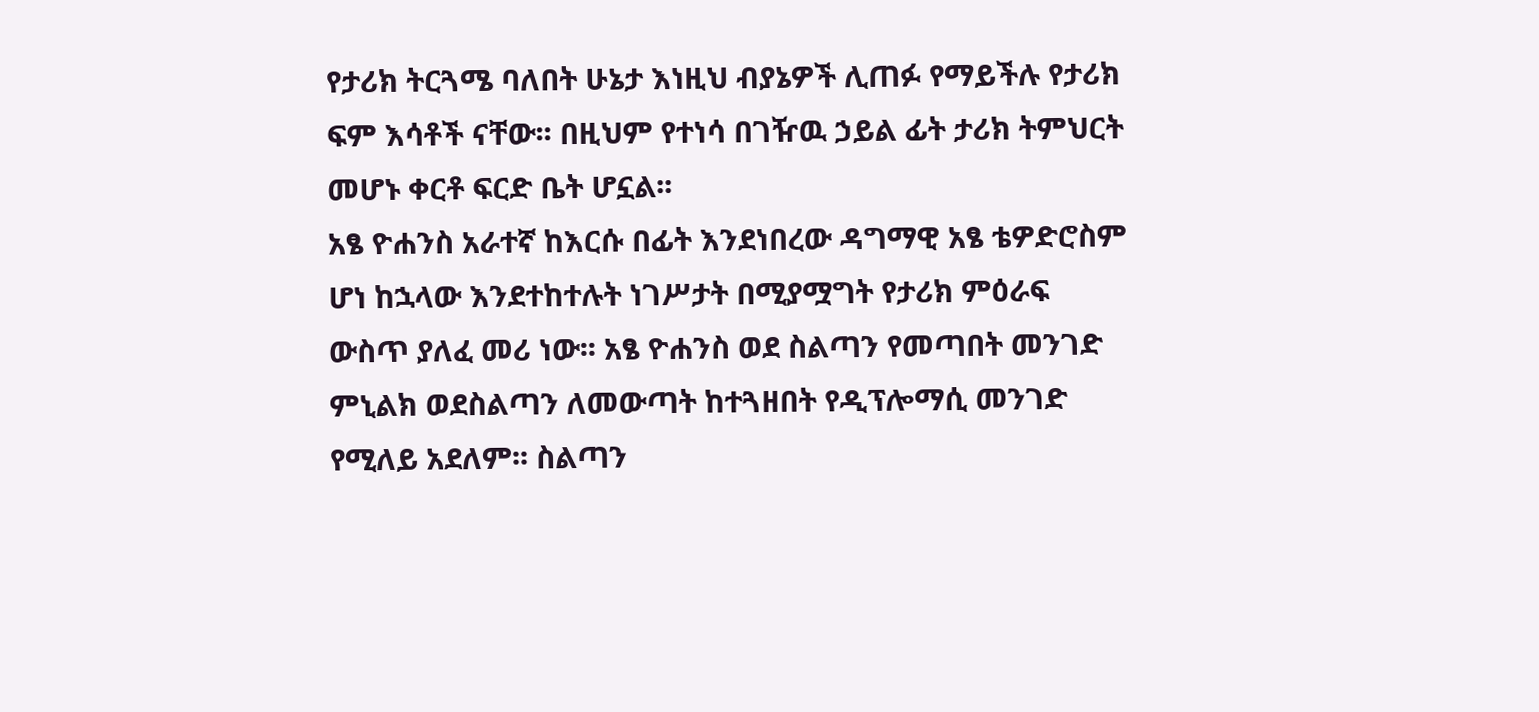የታሪክ ትርጓሜ ባለበት ሁኔታ እነዚህ ብያኔዎች ሊጠፉ የማይችሉ የታሪክ ፍም እሳቶች ናቸው፡፡ በዚህም የተነሳ በገዥዉ ኃይል ፊት ታሪክ ትምህርት መሆኑ ቀርቶ ፍርድ ቤት ሆኗል፡፡
አፄ ዮሐንስ አራተኛ ከእርሱ በፊት እንደነበረው ዳግማዊ አፄ ቴዎድሮስም ሆነ ከኋላው እንደተከተሉት ነገሥታት በሚያሟግት የታሪክ ምዕራፍ ውስጥ ያለፈ መሪ ነው፡፡ አፄ ዮሐንስ ወደ ስልጣን የመጣበት መንገድ ምኒልክ ወደስልጣን ለመውጣት ከተጓዘበት የዲፕሎማሲ መንገድ የሚለይ አደለም፡፡ ስልጣን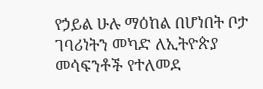የኃይል ሁሉ ማዕከል በሆነበት ቦታ ገባሪነትን መካድ ለኢትዮጵያ መሳፍንቶች የተለመደ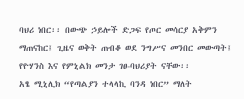ባህሪ ነበር፡፡ በውጭ ኃይሎች ድጋፍ የጦር መሳርያ አቅምን ማጠናከር፤ ጊዜና ወቅት ጠብቆ ወደ ንግሥና መንበር መውጣት፤ የዮሃንስ እና የምኒልክ መንታ ገፀ-ባህሪያት ናቸው፡፡
አፄ ሚኒሊክ “የጣልያን ተላላኪ ባንዳ ነበር” ማለት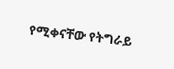የሚቀናቸው የትግራይ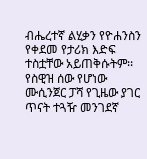ብሔረተኛ ልሂቃን የዮሐንስን የቀደመ የታሪክ እድፍ ተስቷቸው አይጠቅሱትም፡፡ የስዊዝ ሰው የሆነው ሙሲንጀር ፓሻ የጊዜው ያገር ጥናት ተጓዥ መንገደኛ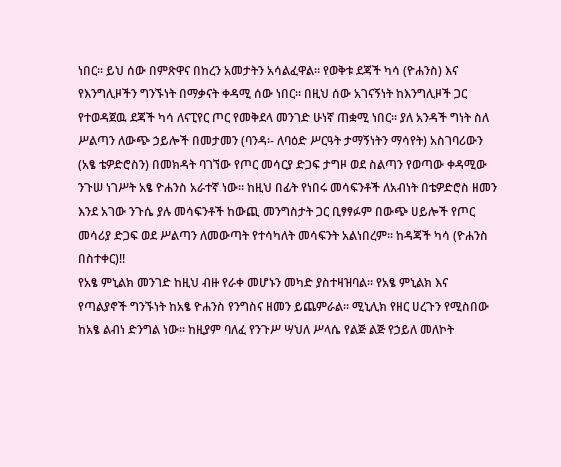ነበር፡፡ ይህ ሰው በምጽዋና በከረን አመታትን አሳልፈዋል፡፡ የወቅቱ ደጃች ካሳ (ዮሐንስ) እና የእንግሊዞችን ግንኙነት በማቃናት ቀዳሚ ሰው ነበር፡፡ በዚህ ሰው አገናኝነት ከእንግሊዞች ጋር የተወዳጀዉ ደጃች ካሳ ለናፒየር ጦር የመቅደላ መንገድ ሁነኛ ጠቋሚ ነበር፡፡ ያለ አንዳች ግነት ስለ ሥልጣን ለውጭ ኃይሎች በመታመን (ባንዳ፡- ለባዕድ ሥርዓት ታማኝነትን ማሳየት) አስገባሪውን (አፄ ቴዎድሮስን) በመክዳት ባገኘው የጦር መሳርያ ድጋፍ ታግዞ ወደ ስልጣን የወጣው ቀዳሚው ንጉሠ ነገሥት አፄ ዮሐንስ አራተኛ ነው፡፡ ከዚህ በፊት የነበሩ መሳፍንቶች ለአብነት በቴዎድሮስ ዘመን እንደ አገው ንጉሴ ያሉ መሳፍንቶች ከውጪ መንግስታት ጋር ቢፃፃፉም በውጭ ሀይሎች የጦር መሳሪያ ድጋፍ ወደ ሥልጣን ለመውጣት የተሳካለት መሳፍንት አልነበረም፡፡ ከዳጃች ካሳ (ዮሐንስ በስተቀር)!!
የአፄ ምኒልክ መንገድ ከዚህ ብዙ የራቀ መሆኑን መካድ ያስተዛዝባል፡፡ የአፄ ምኒልክ እና የጣልያኖች ግንኙነት ከአፄ ዮሐንስ የንግስና ዘመን ይጨምራል፡፡ ሚኒሊክ የዘር ሀረጉን የሚስበው ከአፄ ልብነ ድንግል ነው፡፡ ከዚያም ባለፈ የንጉሥ ሣህለ ሥላሴ የልጅ ልጅ የኃይለ መለኮት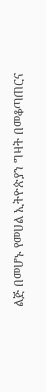ልጅ በመሆኑ የመሀል ኢትዮጵያን ግዛት በመቆጣጠርና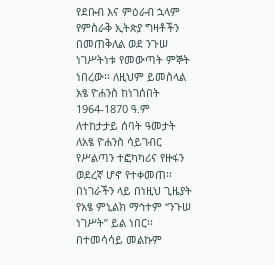የደቡብ እና ምዕራብ ኋላም የምስራቅ ኢትጵያ ግዛቶችን በመጠቅለል ወደ ንጉሠ ነገሥትነቱ የመውጣት ምኞት ነበረው፡፡ ለዚህም ይመስላል አፄ ዮሐንስ ከነገሰበት 1964-1870 ዓ.ም ለተከታታይ ሰባት ዓመታት ለአፄ ዮሐንስ ሳይገብር የሥልጣን ተፎካካሪና የዙፋን ወደረኛ ሆኖ የተቀመጠ፡፡ በነገራችን ላይ በነዚህ ጊዜያት የአፄ ምኒልክ ማኅተም “ንጉሠ ነገሥት” ይል ነበር፡፡ በተመሳሳይ መልኩም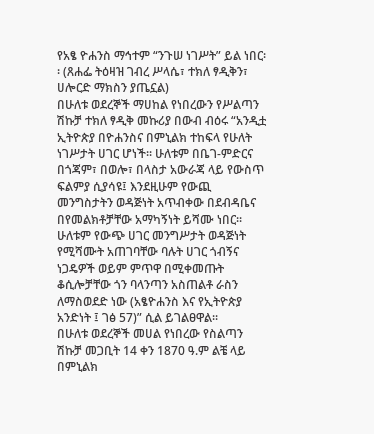የአፄ ዮሐንስ ማኅተም “ንጉሠ ነገሥት” ይል ነበር፡፡ (ጸሐፌ ትዕዛዝ ገብረ ሥላሴ፣ ተክለ ፃዲቅን፣ ሀሎርድ ማክስን ያጤኗል)
በሁለቱ ወደረኞች ማሀከል የነበረውን የሥልጣን ሽኩቻ ተክለ ፃዲቅ መኩሪያ በውብ ብዕሩ “አንዲቷ ኢትዮጵያ በዮሐንስና በምኒልክ ተከፍላ የሁለት ነገሥታት ሀገር ሆነች፡፡ ሁለቱም በቤገ-ምድርና በጎጃም፣ በወሎ፣ በላስታ አውራጃ ላይ የውስጥ ፍልምያ ሲያሳዩ፤ እንደዚሁም የውጪ መንግስታትን ወዳጅነት አጥብቀው በደብዳቤና በየመልክቶቻቸው አማካኝነት ይሻሙ ነበር፡፡ ሁለቱም የውጭ ሀገር መንግሥታት ወዳጅነት የሚሻሙት አጠገባቸው ባሉት ሀገር ጎብኝና ነጋዴዎች ወይም ምጥዋ በሚቀመጡት ቆሲሎቻቸው ጎን ባላንጣን አስጠልቶ ራስን ለማስወደድ ነው (አፄዮሐንስ እና የኢትዮጵያ አንድነት ፤ ገፅ 57)” ሲል ይገልፀዋል፡፡
በሁለቱ ወደረኞች መሀል የነበረው የስልጣን ሽኩቻ መጋቢት 14 ቀን 1870 ዓ.ም ልቼ ላይ በምኒልክ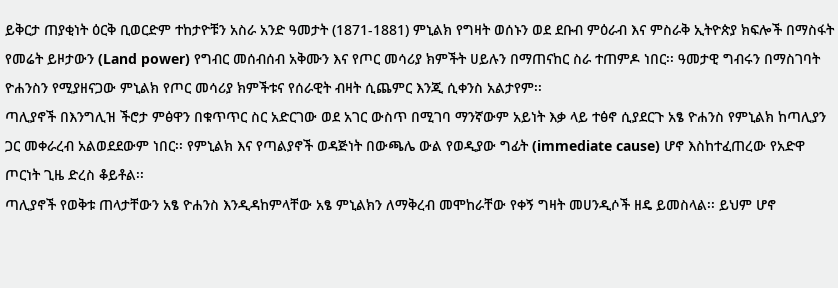ይቅርታ ጠያቂነት ዕርቅ ቢወርድም ተከታዮቹን አስራ አንድ ዓመታት (1871-1881) ምኒልክ የግዛት ወሰኑን ወደ ደቡብ ምዕራብ እና ምስራቅ ኢትዮጵያ ክፍሎች በማስፋት የመሬት ይዞታውን (Land power) የግብር መሰብሰብ አቅሙን እና የጦር መሳሪያ ክምችት ሀይሉን በማጠናከር ስራ ተጠምዶ ነበር፡፡ ዓመታዊ ግብሩን በማስገባት ዮሐንስን የሚያዘናጋው ምኒልክ የጦር መሳሪያ ክምችቱና የሰራዊት ብዛት ሲጨምር እንጂ ሲቀንስ አልታየም፡፡
ጣሊያኖች በእንግሊዝ ችሮታ ምፅዋን በቁጥጥር ስር አድርገው ወደ አገር ውስጥ በሚገባ ማንኛውም አይነት እቃ ላይ ተፅኖ ሲያደርጉ አፄ ዮሐንስ የምኒልክ ከጣሊያን ጋር መቀራረብ አልወደደውም ነበር፡፡ የምኒልክ እና የጣልያኖች ወዳጅነት በውጫሌ ውል የወዲያው ግፊት (immediate cause) ሆኖ እስከተፈጠረው የአድዋ ጦርነት ጊዜ ድረስ ቆይቶል፡፡
ጣሊያኖች የወቅቱ ጠላታቸውን አፄ ዮሐንስ እንዲዳከምላቸው አፄ ምኒልክን ለማቅረብ መሞከራቸው የቀኝ ግዛት መሀንዲሶች ዘዴ ይመስላል፡፡ ይህም ሆኖ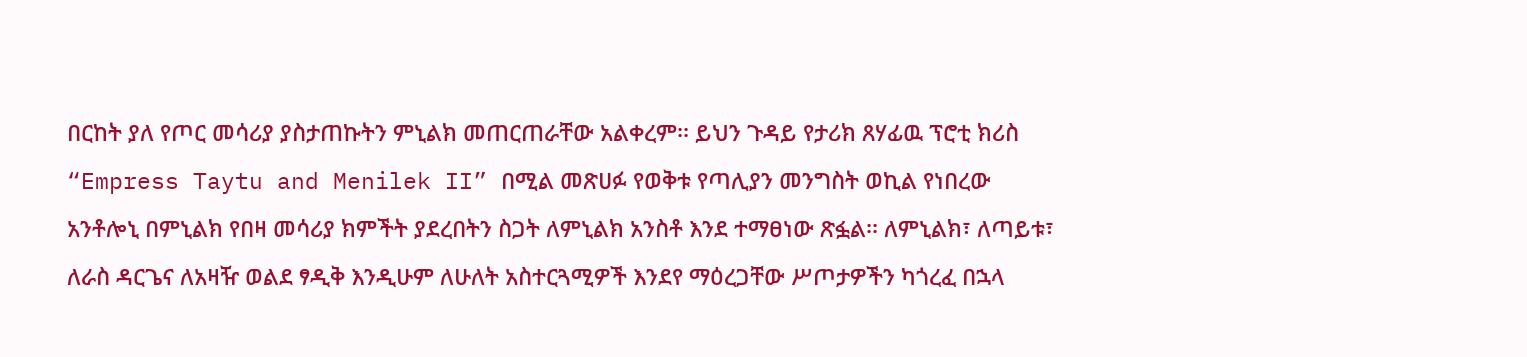በርከት ያለ የጦር መሳሪያ ያስታጠኩትን ምኒልክ መጠርጠራቸው አልቀረም፡፡ ይህን ጉዳይ የታሪክ ጸሃፊዉ ፕሮቲ ክሪስ “Empress Taytu and Menilek II” በሚል መጽሀፉ የወቅቱ የጣሊያን መንግስት ወኪል የነበረው አንቶሎኒ በምኒልክ የበዛ መሳሪያ ክምችት ያደረበትን ስጋት ለምኒልክ አንስቶ እንደ ተማፀነው ጽፏል፡፡ ለምኒልክ፣ ለጣይቱ፣ ለራስ ዳርጌና ለአዛዥ ወልደ ፃዲቅ እንዲሁም ለሁለት አስተርጓሚዎች እንደየ ማዕረጋቸው ሥጦታዎችን ካጎረፈ በኋላ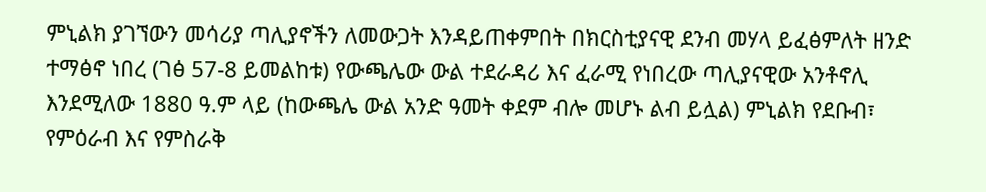ምኒልክ ያገኘውን መሳሪያ ጣሊያኖችን ለመውጋት እንዳይጠቀምበት በክርስቲያናዊ ደንብ መሃላ ይፈፅምለት ዘንድ ተማፅኖ ነበረ (ገፅ 57-8 ይመልከቱ) የውጫሌው ውል ተደራዳሪ እና ፈራሚ የነበረው ጣሊያናዊው አንቶኖሊ እንደሚለው 1880 ዓ.ም ላይ (ከውጫሌ ውል አንድ ዓመት ቀደም ብሎ መሆኑ ልብ ይሏል) ምኒልክ የደቡብ፣ የምዕራብ እና የምስራቅ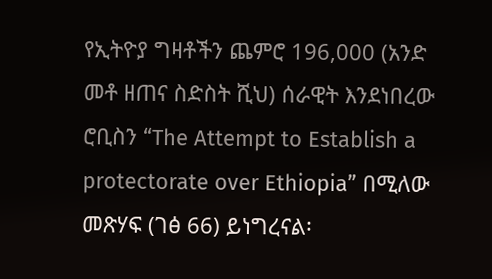የኢትዮያ ግዛቶችን ጨምሮ 196,000 (አንድ መቶ ዘጠና ስድስት ሺህ) ሰራዊት እንደነበረው ሮቢስን “The Attempt to Establish a protectorate over Ethiopia” በሚለው መጽሃፍ (ገፅ 66) ይነግረናል፡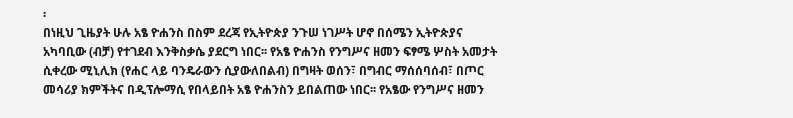፡
በነዚህ ጊዜያት ሁሉ አፄ ዮሐንስ በስም ደረጃ የኢትዮጵያ ንጉሠ ነገሥት ሆኖ በሰሜን ኢትዮጵያና አካባቢው (ብቻ) የተገደብ እንቅስቃሴ ያደርግ ነበር፡፡ የአፄ ዮሐንስ የንግሥና ዘመን ፍፃሜ ሦስት አመታት ሲቀረው ሚኒሊክ (የሐር ላይ ባንዴራውን ሲያውለበልብ) በግዛት ወሰን፣ በግብር ማሰሰባሰብ፣ በጦር መሳሪያ ክምችትና በዲፕሎማሲ የበላይበት አፄ ዮሐንስን ይበልጠው ነበር፡፡ የአፄው የንግሥና ዘመን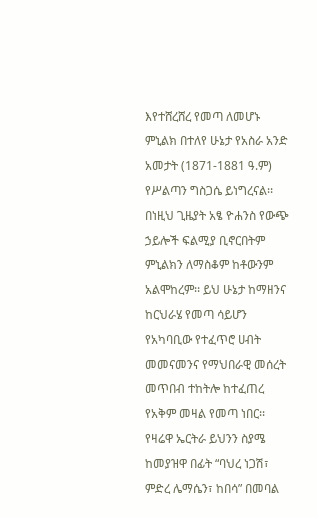እየተሸረሸረ የመጣ ለመሆኑ ምኒልክ በተለየ ሁኔታ የአስራ አንድ አመታት (1871-1881 ዓ.ም) የሥልጣን ግስጋሴ ይነግረናል፡፡ በነዚህ ጊዜያት አፄ ዮሐንስ የውጭ ኃይሎች ፍልሚያ ቢኖርበትም ምኒልክን ለማስቆም ከቶውንም አልሞከረም፡፡ ይህ ሁኔታ ከማዘንና ከርህራሄ የመጣ ሳይሆን የአካባቢው የተፈጥሮ ሀብት መመናመንና የማህበራዊ መሰረት መጥበብ ተከትሎ ከተፈጠረ የአቅም መዛል የመጣ ነበር፡፡
የዛሬዋ ኤርትራ ይህንን ስያሜ ከመያዝዋ በፊት “ባህረ ነጋሽ፣ ምድረ ሌማሴን፣ ከበሳ” በመባል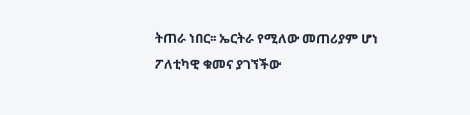ትጠራ ነበር፡፡ ኤርትራ የሚለው መጠሪያም ሆነ ፖለቲካዊ ቁመና ያገኘችው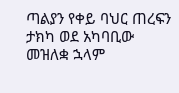ጣልያን የቀይ ባህር ጠረፍን ታክካ ወደ አካባቢው መዝለቋ ኋላም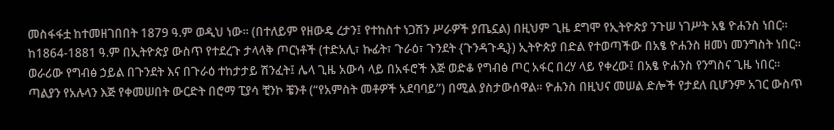መስፋፋቷ ከተመዘገበበት 1879 ዓ.ም ወዲህ ነው፡፡ (በተለይም የዘውዴ ረታን፤ የተከስተ ነጋሽን ሥራዎች ያጤኗል) በዚህም ጊዜ ደግሞ የኢትዮጵያ ንጉሠ ነገሥት አፄ ዮሐንስ ነበር፡፡
ከ1864-1881 ዓ.ም በኢትዮጵያ ውስጥ የተደረጉ ታላላቅ ጦርነቶች (ተድአሊ፣ ኩፊት፣ ጉራዕ፣ ጉንደት {ጉንዳጉዲ}) ኢትዮጵያ በድል የተወጣችው በአፄ ዮሐንስ ዘመነ መንግስት ነበር፡፡ ወራሪው የግብፅ ኃይል በጉንደት እና በጉራዕ ተከታታይ ሽንፈት፤ ሌላ ጊዜ አውሳ ላይ በአፋሮች እጅ ወድቆ የግብፅ ጦር አፋር በረሃ ላይ የቀረው፤ በአፄ ዮሐንስ የንግስና ጊዜ ነበር፡፡ ጣልያን የአሉላን እጅ የቀመሠበት ውርድት በሮማ ፒያሳ ቺንኮ ቼንቶ (“የአምስት መቶዎች አደባባይ”) በሚል ያስታውሰዋል፡፡ ዮሐንስ በዚህና መሠል ድሎች የታደለ ቢሆንም አገር ውስጥ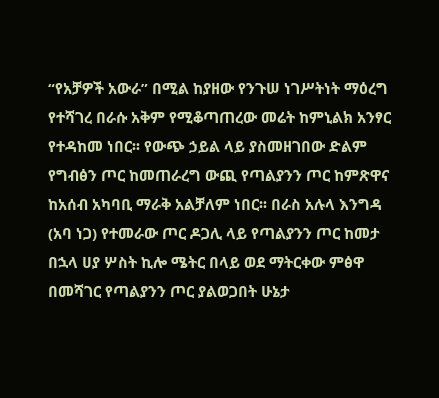“የአቻዎች አውራ” በሚል ከያዘው የንጉሠ ነገሥትነት ማዕረግ የተሻገረ በራሱ አቅም የሚቆጣጠረው መሬት ከምኒልክ አንፃር የተዳከመ ነበር፡፡ የውጭ ኃይል ላይ ያስመዘገበው ድልም የግብፅን ጦር ከመጠራረግ ውጪ የጣልያንን ጦር ከምጽዋና ከአሰብ አካባቢ ማራቅ አልቻለም ነበር፡፡ በራስ አሉላ እንግዳ (አባ ነጋ) የተመራው ጦር ዶጋሊ ላይ የጣልያንን ጦር ከመታ በኋላ ሀያ ሦስት ኪሎ ሜትር በላይ ወደ ማትርቀው ምፅዋ በመሻገር የጣልያንን ጦር ያልወጋበት ሁኔታ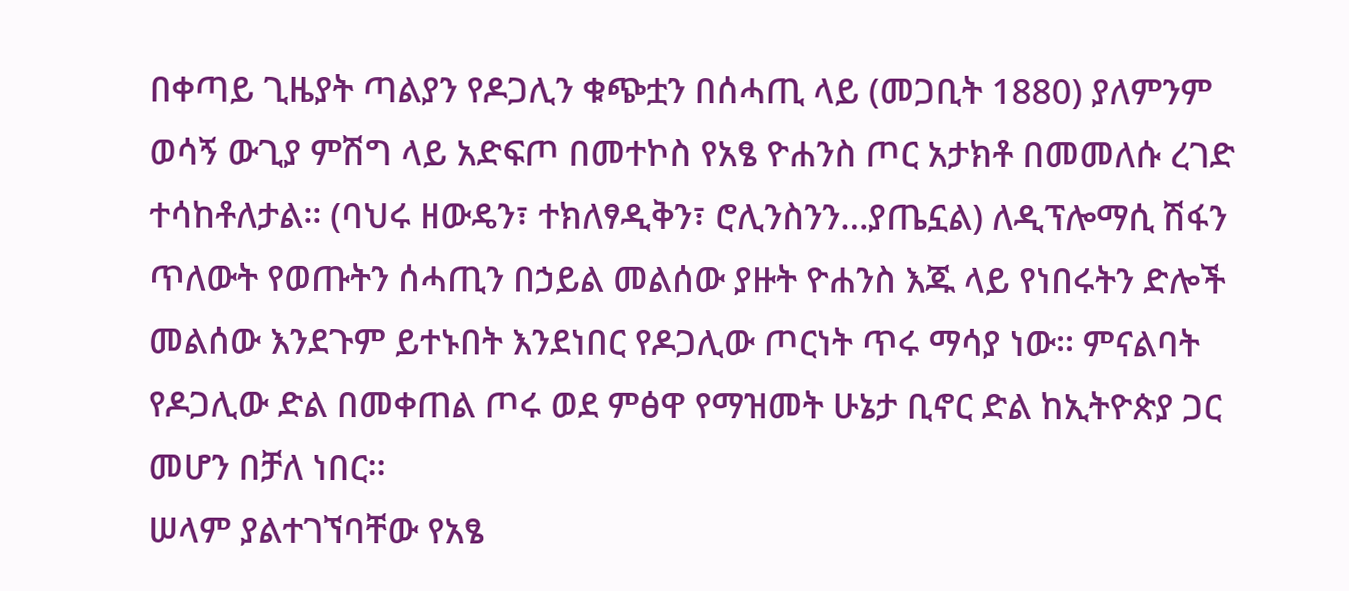በቀጣይ ጊዜያት ጣልያን የዶጋሊን ቁጭቷን በሰሓጢ ላይ (መጋቢት 1880) ያለምንም ወሳኝ ውጊያ ምሽግ ላይ አድፍጦ በመተኮስ የአፄ ዮሐንስ ጦር አታክቶ በመመለሱ ረገድ ተሳከቶለታል፡፡ (ባህሩ ዘውዴን፣ ተክለፃዲቅን፣ ሮሊንስንን…ያጤኗል) ለዲፕሎማሲ ሽፋን ጥለውት የወጡትን ሰሓጢን በኃይል መልሰው ያዙት ዮሐንስ እጁ ላይ የነበሩትን ድሎች መልሰው እንደጉም ይተኑበት እንደነበር የዶጋሊው ጦርነት ጥሩ ማሳያ ነው፡፡ ምናልባት የዶጋሊው ድል በመቀጠል ጦሩ ወደ ምፅዋ የማዝመት ሁኔታ ቢኖር ድል ከኢትዮጵያ ጋር መሆን በቻለ ነበር፡፡
ሠላም ያልተገኘባቸው የአፄ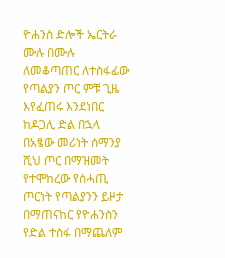ዮሐንስ ድሎች ኤርትራ ሙሉ በሙሉ ለመቆጣጠር ለተስፋፊው የጣልያን ጦር ምቹ ጊዜ እየፈጠሩ እንደነበር ከዶጋሊ ድል በኋላ በአፄው መሪነት ሰማንያ ሺህ ጦር በማዝመት የተሞከረው የሰሓጢ ጦርነት የጣልያንን ይዞታ በማጠናከር የዮሐንስን የድል ተስፋ በማጨለም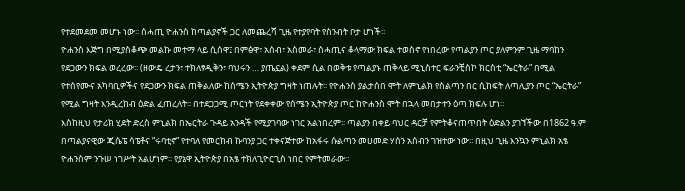የተደመደመ መሆኑ ነው፡፡ ሰሓጢ ዮሐንስ ከጣልያኖች ጋር ለመጨረሻ ጊዜ የተያየባት የስንብት ቦታ ሆነች፡፡
ዮሐንስ እጅግ በሚያስቆጭ መልኩ መተማ ላይ ሲሰዋ፤ በምፅዋ፣ አሰብ፣ አስመራ፣ ሰሓጢና ቆላማው ክፍል ተወስኖ የነበረው የጣልያን ጦር ያለምንም ጊዜ ማባከን የደጋውን ክፍል ወረረው፡፡ (ዘውዴ ረታን፣ ተክለፃዲቅን፣ ባህሩን … ያጤኗል) ቀደም ሲል በወቅቱ የጣልያኑ ጠቅላይ ሚኒስተር ፍራንቺስኮ ክርስቲ “ኤርትራ” በሚል የተሰየሙና አካባቢዎችና የደጋውን ክፍል ጠቅልለው ከሰሜን ኢትዮጵያ ግዛት ነጠሉት፡፡ የዮሐንስ ያልታሰበ ሞት ለምኒልክ የስልጣን በር ሲከፍት ለጣሊያን ጦር “ኤርትራ” የሚል ግዛት እንዲረከብ ዕድል ፈጠረለት፡፡ በተደጋጋሚ ጦርነት የደቀቀው የሰሜን ኢትዮጵያ ጦር ከዮሐንስ ሞት በኋላ መበታተን ዕጣ ክፍሉ ሆነ፡፡
እስከዚህ የታሪክ ሂደት ድረስ ምኒልክ በኤርትራ ጉዳይ አንዳች የሚያገባው ነገር አልነበረም፡፡ ጣልያን በቀይ ባህር ዳርቻ የምትቆናጠጥበት ዕድልን ያገኘችው በ1862 ዓ.ም በጣልያናዊው ጂሴፔ ሳፔቶና “ሩባቲኖ” የተባለ የመርከብ ኩባንያ ጋር ተቀናጅተው ከአፋሩ ሱልጣን መሀመድ ሃሰን አሰብን ገዝተው ነው፡፡ በዚህ ጊዜ እንኳን ምኒልክ አፄ ዮሐንስም ንጉሠ ነገሥት አልሆነም፡፡ የያኔዋ ኢትዮጵያ በአፄ ተክለጊዮርጊስ ነበር የምትመራው፡፡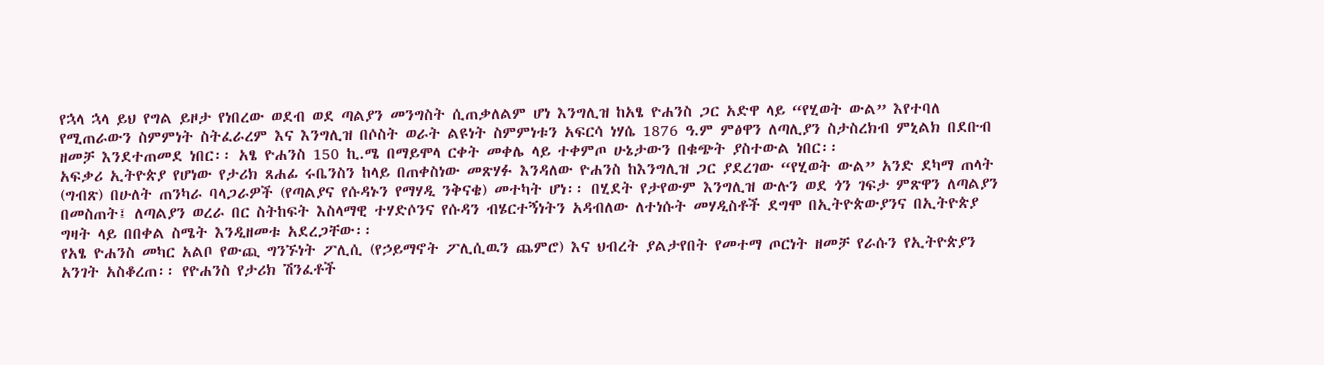የኋላ ኋላ ይህ የግል ይዞታ የነበረው ወደብ ወደ ጣልያን መንግስት ሲጠቃለልም ሆነ እንግሊዝ ከአፄ ዮሐንስ ጋር አድዋ ላይ “የሂወት ውል” እየተባለ የሚጠራውን ስምምነት ስትፈራረም እና እንግሊዝ በሶስት ወራት ልዩነት ስምምነቱን አፍርሳ ነሃሴ 1876 ዓ.ም ምፅዋን ለጣሊያን ስታስረክብ ምኒልክ በደቡብ ዘመቻ እንደተጠመደ ነበር፡፡ አፄ ዮሐንስ 150 ኪ.ሜ በማይሞላ ርቀት መቀሌ ላይ ተቀምጦ ሁኔታውን በቁጭት ያስተውል ነበር፡፡
አፍቃሪ ኢትዮጵያ የሆነው የታሪክ ጸሐፊ ሩቤንስን ከላይ በጠቀስነው መጽሃፉ እንዳለው ዮሐንስ ከእንግሊዝ ጋር ያደረገው “የሂወት ውል” አንድ ደካማ ጠላት (ግብጽ) በሁለት ጠንካራ ባላጋራዎች (የጣልያና የሱዳኑን የማሃዲ ንቅናቄ) መተካት ሆነ፡፡ በሂደት የታየውም እንግሊዝ ውሉን ወደ ጎን ገፍታ ምጽዋን ለጣልያን በመስጠት፤ ለጣልያን ወረራ በር ስትከፍት እስላማዊ ተሃድሶንና የሱዳን ብሄርተኝነትን አዳብለው ለተነሱት መሃዲስቶች ደግሞ በኢትዮጵውያንና በኢትዮጵያ ግዛት ላይ በበቀል ስሜት እንዲዘመቱ አደረጋቸው፡፡
የአፄ ዮሐንስ መካር አልቦ የውጪ ግንኙነት ፖሊሲ (የኃይማኖት ፖሊሲዉን ጨምሮ) እና ህብረት ያልታየበት የመተማ ጦርነት ዘመቻ የራሱን የኢትዮጵያን አንገት አስቆረጠ፡፡ የዮሐንስ የታሪክ ሽንፈቶች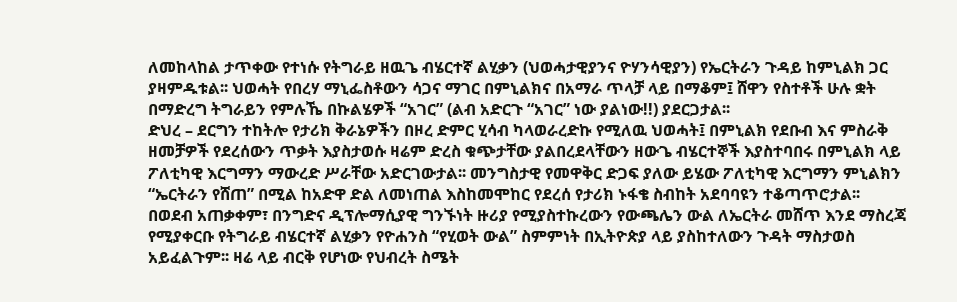ለመከላከል ታጥቀው የተነሱ የትግራይ ዘዉጌ ብሄርተኛ ልሂቃን (ህወሓታዊያንና ዮሃንሳዊያን) የኤርትራን ጉዳይ ከምኒልክ ጋር ያዛምዱቱል፡፡ ህወሓት የበረሃ ማኒፌስቶውን ሳጋና ማገር በምኒልክና በአማራ ጥላቻ ላይ በማቆም፤ ሸዋን የስተቶች ሁሉ ቋት በማድረግ ትግራይን የምሉኼ በኩልሄዎች “አገር” (ልብ አድርጉ “አገር” ነው ያልነው!!) ያደርጋታል፡፡
ድህረ – ደርግን ተከትሎ የታሪክ ቅራኔዎችን በዞረ ድምር ሂሳብ ካላወራረድኩ የሚለዉ ህወሓት፤ በምኒልክ የደቡብ እና ምስራቅ ዘመቻዎች የደረሰውን ጥቃት እያስታወሱ ዛሬም ድረስ ቁጭታቸው ያልበረደላቸውን ዘውጌ ብሄርተኞች እያስተባበሩ በምኒልክ ላይ ፖለቲካዊ እርግማን ማውረድ ሥራቸው አድርገውታል፡፡ መንግስታዊ የመዋቅር ድጋፍ ያለው ይሄው ፖለቲካዊ እርግማን ምኒልክን “ኤርትራን የሸጠ” በሚል ከአድዋ ድል ለመነጠል እስከመሞከር የደረሰ የታሪክ ኑፋቄ ስብከት አደባባዩን ተቆጣጥሮታል፡፡
በወደብ አጠቃቀም፣ በንግድና ዲፕሎማሲያዊ ግንኙነት ዙሪያ የሚያስተኩረውን የውጫሌን ውል ለኤርትራ መሸጥ እንደ ማስረጃ የሚያቀርቡ የትግራይ ብሄርተኛ ልሂቃን የዮሐንስ “የሂወት ውል” ስምምነት በኢትዮጵያ ላይ ያስከተለውን ጉዳት ማስታወስ አይፈልጉም፡፡ ዛሬ ላይ ብርቅ የሆነው የህብረት ስሜት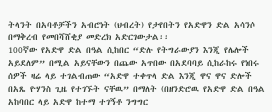ትላንት በአባቶቻችን አብሮነት (ህብረት) የታየበትን የአድዋን ድል አሳንሶ በማቅረብ የመበሻሸቂያ መድረክ አድርገውታል፡፡
100ኛው የአድዋ ድል በዓል ሲከበር “ድሉ የትግራውያን እንጂ የሌሎች አይደለም” በሚል አይናቸውን በጨው አጥበው በአደባባይ ሲከራከሩ የነበሩ ሰዎች ዛሬ ላይ ተገልብጠው “አድዋ ተቀጥላ ድል እንጂ ዋና ዋና ድሎች በአጼ ዮሃንስ ጊዜ የተገኙት ናቸዉ” በማለት (በዘንድሮዉ የአድዋ ድል በዓል አከባበር ላይ አድዋ ከተማ ተገኝቶ ንግግር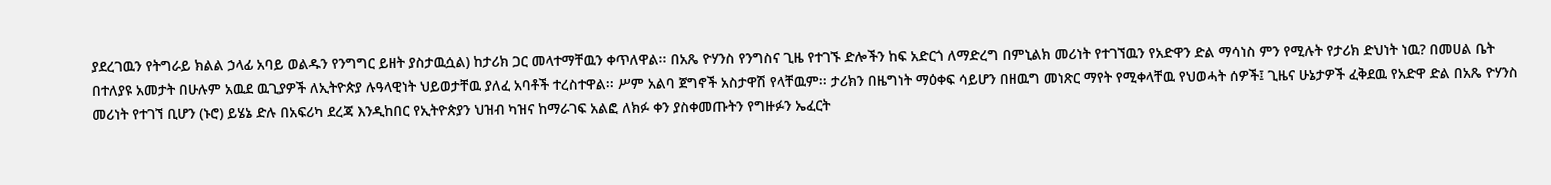ያደረገዉን የትግራይ ክልል ኃላፊ አባይ ወልዱን የንግግር ይዘት ያስታዉሷል) ከታሪክ ጋር መላተማቸዉን ቀጥለዋል፡፡ በአጼ ዮሃንስ የንግስና ጊዜ የተገኙ ድሎችን ከፍ አድርጎ ለማድረግ በምኒልክ መሪነት የተገኘዉን የአድዋን ድል ማሳነስ ምን የሚሉት የታሪክ ድህነት ነዉ? በመሀል ቤት በተለያዩ አመታት በሁሉም አዉደ ዉጊያዎች ለኢትዮጵያ ሉዓላዊነት ህይወታቸዉ ያለፈ አባቶች ተረስተዋል፡፡ ሥም አልባ ጀግኖች አስታዋሽ የላቸዉም፡፡ ታሪክን በዜግነት ማዕቀፍ ሳይሆን በዘዉግ መነጽር ማየት የሚቀላቸዉ የህወሓት ሰዎች፤ ጊዜና ሁኔታዎች ፈቅደዉ የአድዋ ድል በአጼ ዮሃንስ መሪነት የተገኘ ቢሆን (ኑሮ) ይሄኔ ድሉ በአፍሪካ ደረጃ እንዲከበር የኢትዮጵያን ህዝብ ካዝና ከማራገፍ አልፎ ለክፉ ቀን ያስቀመጡትን የግዙፉን ኤፈርት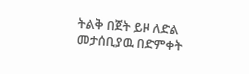ትልቅ በጀት ይዞ ለድል መታሰቢያዉ በድምቀት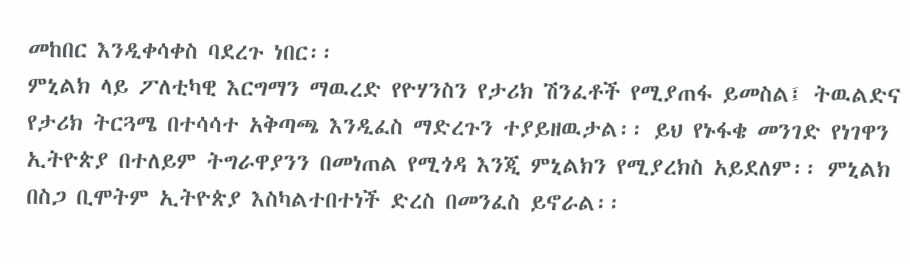መከበር እንዲቀሳቀስ ባደረጉ ነበር፡፡
ምኒልክ ላይ ፖለቲካዊ እርግማን ማዉረድ የዮሃንስን የታሪክ ሽንፈቶች የሚያጠፋ ይመስል፤ ትዉልድና የታሪክ ትርጓሜ በተሳሳተ አቅጣጫ እንዲፈስ ማድረጉን ተያይዘዉታል፡፡ ይህ የኑፋቄ መንገድ የነገዋን ኢትዮጵያ በተለይም ትግራዋያንን በመነጠል የሚጎዳ እንጂ ምኒልክን የሚያረክስ አይደለም፡፡ ምኒልክ በስጋ ቢሞትም ኢትዮጵያ እስካልተበተነች ድረስ በመንፈስ ይኖራል፡፡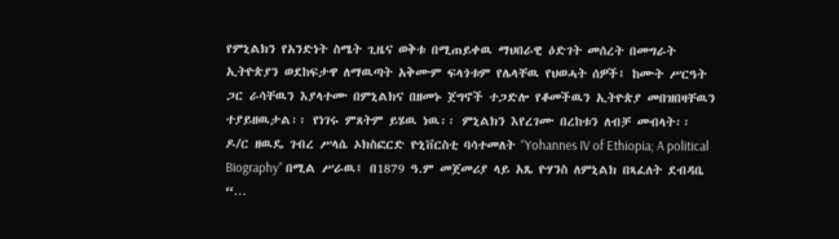የምኒልክን የአንድነት ስሜት ጊዜና ወቅቱ በሚጠይቀዉ ማህበራዊ ዕድገት መሰረት በመግራት ኢትዮጵያን ወደከፍታዋ ለማዉጣት አቅሙም ፍላጎቱም የሌላቸዉ የህወሓት ሰዎች፤ ከሙት ሥርዓት ጋር ራሳቸዉን እያላተሙ በምኒልክና በዘመኑ ጀግኖች ተጋድሎ የቆመችዉን ኢትዮጵያ መበዝበዛቸዉን ተያይዘዉታል፡፡ የነገሩ ምጸትም ይሄዉ ነዉ፡፡ ምኒልክን እየረገሙ በረከቱን ለብቻ መብላት፡፡
ዶ/ር ዘዉዴ ገብረ ሥላሴ ኦክስፎርድ ዮኒቨርስቲ ባሳተመለት “Yohannes IV of Ethiopia; A political Biography” በሚል ሥራዉ፤ በ1879 ዓ.ም መጀመሪያ ላይ አጼ ዮሃንስ ለምኒልክ በጻፈለት ደብዳቤ “…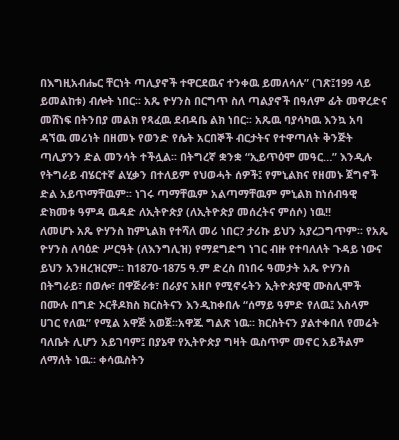በእግዚአብሔር ቸርነት ጣሊያኖች ተዋርደዉና ተንቀዉ ይመለሳሉ” (ገጽ፤199 ላይ ይመልከቱ) ብሎት ነበር፡፡ አጼ ዮሃንስ በርግጥ ስለ ጣልያኖች በዓለም ፊት መዋረድና መሸነፍ በትንበያ መልክ የጻፈዉ ደብዳቤ ልክ ነበር፡፡ አጼዉ ባያሳካዉ እንኳ አባ ዳኘዉ መሪነት በዘመኑ የወንድ የሴት አርበኞች ብርታትና የተዋጣለት ቅንጅት ጣሊያንን ድል መንሳት ተችሏል፡፡ በትግረኛ ቋንቋ “ኢይጥዕሞ መዓር…” እንዲሉ የትግራይ ብሄርተኛ ልሂቃን በተለይም የህወሓት ሰዎች፤ የምኒልክና የዘመኑ ጀግኖች ድል አይጥማቸዉም፡፡ ነገሩ ጣማቸዉም አልጣማቸዉም ምኒልክ ከነሰብዓዊ ድክመቱ ዓምዳ ዉዳድ ለኢትዮጵያ (ለኢትዮጵያ መሰረትና ምሰሶ) ነዉ!!
ለመሆኑ አጼ ዮሃንስ ከምኒልክ የተሻለ መሪ ነበር? ታሪኩ ይህን አያረጋግጥም፡፡ የአጼ ዮሃንስ ለባዕድ ሥርዓት (ለእንግሊዝ) የማደግድግ ነገር ብዙ የተባለለት ጉዳይ ነውና ይህን አንዘረዝርም፡፡ ከ1870-1875 ዓ.ም ድረስ በነበሩ ዓመታት አጼ ዮሃንስ በትግራይ፣ በወሎ፣ በዋጅራቱ፣ በራያና አዘቦ የሚኖሩትን ኢትዮጵያዊ ሙስሊሞች በሙሉ በግድ ኦርቶዶክስ ክርስትናን እንዲከቀበሉ “ሰማይ ዓምድ የለዉ፤ እስላም ሀገር የለዉ” የሚል አዋጅ አወጀ፡፡አዋጁ ግልጽ ነዉ፡፡ ክርስትናን ያልተቀበለ የመሬት ባለቤት ሊሆን አይገባም፤ በያኔዋ የኢትዮጵያ ግዛት ዉስጥም መኖር አይችልም ለማለት ነዉ፡፡ ቀሳዉስትን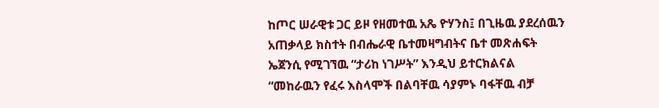ከጦር ሠራዊቱ ጋር ይዞ የዘመተዉ አጼ ዮሃንስ፤ በጊዜዉ ያደረሰዉን አጠቃላይ ክስተት በብሔራዊ ቤተመዛግብትና ቤተ መጽሐፍት ኤጀንሲ የሚገኘዉ “ታሪከ ነገሥት” እንዲህ ይተርክልናል “መከራዉን የፈሩ እስላሞች በልባቸዉ ሳያምኑ ባፋቸዉ ብቻ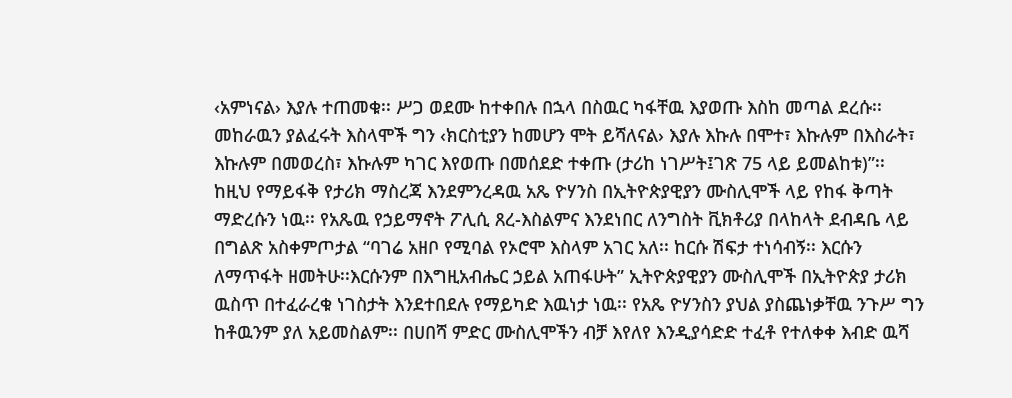‹አምነናል› እያሉ ተጠመቁ፡፡ ሥጋ ወደሙ ከተቀበሉ በኋላ በስዉር ካፋቸዉ እያወጡ እስከ መጣል ደረሱ፡፡ መከራዉን ያልፈሩት እስላሞች ግን ‹ክርስቲያን ከመሆን ሞት ይሻለናል› እያሉ እኩሉ በሞተ፣ እኩሉም በእስራት፣ እኩሉም በመወረስ፣ እኩሉም ካገር እየወጡ በመሰደድ ተቀጡ (ታሪከ ነገሥት፤ገጽ 75 ላይ ይመልከቱ)”፡፡
ከዚህ የማይፋቅ የታሪክ ማስረጃ እንደምንረዳዉ አጼ ዮሃንስ በኢትዮጵያዊያን ሙስሊሞች ላይ የከፋ ቅጣት ማድረሱን ነዉ፡፡ የአጼዉ የኃይማኖት ፖሊሲ ጸረ-እስልምና እንደነበር ለንግስት ቪክቶሪያ በላከላት ደብዳቤ ላይ በግልጽ አስቀምጦታል “ባገሬ አዘቦ የሚባል የኦሮሞ እስላም አገር አለ፡፡ ከርሱ ሽፍታ ተነሳብኝ፡፡ እርሱን ለማጥፋት ዘመትሁ፡፡እርሱንም በእግዚአብሔር ኃይል አጠፋሁት” ኢትዮጵያዊያን ሙስሊሞች በኢትዮጵያ ታሪክ ዉስጥ በተፈራረቁ ነገስታት እንደተበደሉ የማይካድ እዉነታ ነዉ፡፡ የአጼ ዮሃንስን ያህል ያስጨነቃቸዉ ንጉሥ ግን ከቶዉንም ያለ አይመስልም፡፡ በሀበሻ ምድር ሙስሊሞችን ብቻ እየለየ እንዲያሳድድ ተፈቶ የተለቀቀ እብድ ዉሻ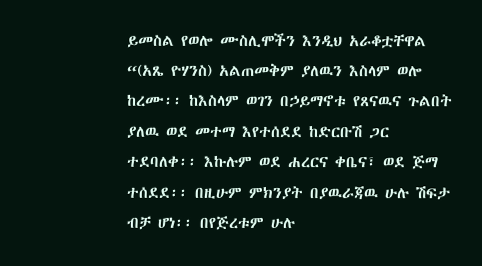ይመስል የወሎ ሙስሊሞችን እንዲህ አራቆቷቸዋል “(አጼ ዮሃንስ) አልጠመቅም ያለዉን እስላም ወሎ ከረሙ፡፡ ከእስላም ወገን በኃይማኖቱ የጸናዉና ጉልበት ያለዉ ወደ መተማ እየተሰደደ ከድርቡሽ ጋር ተደባለቀ፡፡ እኩሉም ወደ ሐረርና ቀቤና፣ ወደ ጅማ ተሰደደ፡፡ በዚሁም ምክንያት በያዉራጃዉ ሁሉ ሽፍታ ብቻ ሆነ፡፡ በየጅረቱም ሁሉ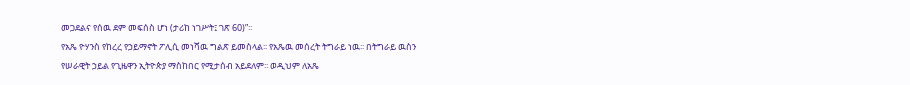መጋደልና የሰዉ ደም መፍሰስ ሆነ (ታሪከ ነገሥት፤ ገጽ 60)”፡፡
የአጼ ዮሃንስ የከረረ የኃይማኖት ፖሊሲ መነሻዉ ግልጽ ይመስላል፡፡ የአጼዉ መሰረት ትግራይ ነዉ፡፡ በትግራይ ዉስን የሠራዊት ኃይል የጊዜዋን ኢትዮጵያ ማስከበር የሚታሰብ አይደለም፡፡ ወዲህም ለአጼ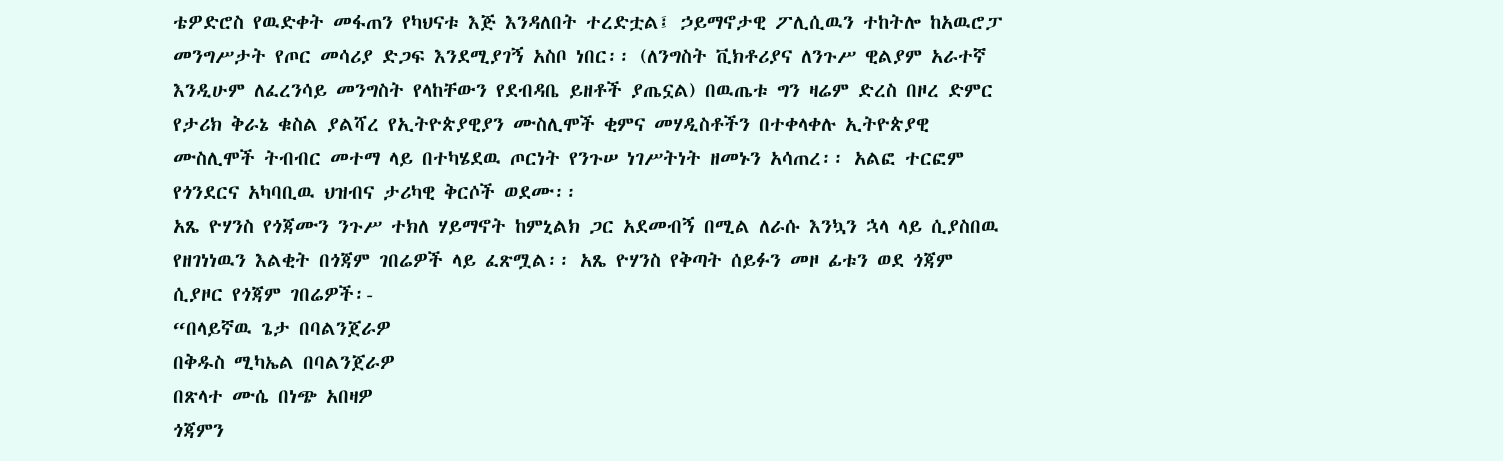ቴዎድሮስ የዉድቀት መፋጠን የካህናቱ እጅ እንዳለበት ተረድቷል፤ ኃይማኖታዊ ፖሊሲዉን ተከትሎ ከአዉሮፓ መንግሥታት የጦር መሳሪያ ድጋፍ እንደሚያገኝ አስቦ ነበር፡፡ (ለንግስት ቪክቶሪያና ለንጉሥ ዊልያም አራተኛ እንዲሁም ለፈረንሳይ መንግስት የላከቸውን የደብዳቤ ይዘቶች ያጤኗል) በዉጤቱ ግን ዛሬም ድረስ በዞረ ድምር የታሪክ ቅራኔ ቁስል ያልሻረ የኢትዮጵያዊያን ሙስሊሞች ቂምና መሃዲስቶችን በተቀላቀሉ ኢትዮጵያዊ ሙስሊሞች ትብብር መተማ ላይ በተካሄደዉ ጦርነት የንጉሠ ነገሥትነት ዘመኑን አሳጠረ፡፡ አልፎ ተርፎም የጎንደርና አካባቢዉ ህዝብና ታሪካዊ ቅርሶች ወደሙ፡፡
አጼ ዮሃንስ የጎጃሙን ንጉሥ ተክለ ሃይማኖት ከምኒልክ ጋር አደመብኝ በሚል ለራሱ እንኳን ኋላ ላይ ሲያስበዉ የዘገነነዉን እልቂት በጎጃም ገበሬዎች ላይ ፈጽሟል፡፡ አጼ ዮሃንስ የቅጣት ሰይፉን መዞ ፊቱን ወደ ጎጃም ሲያዞር የጎጃም ገበሬዎች፡-
“በላይኛዉ ጌታ በባልንጀራዎ
በቅዱስ ሚካኤል በባልንጀራዎ
በጽላተ ሙሴ በነጭ አበዛዎ
ጎጃምን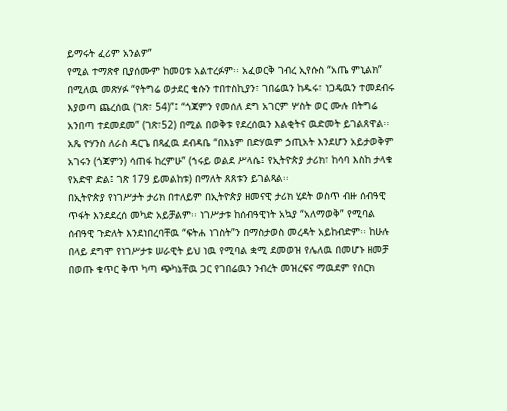ይማሩት ፈሪም አንልዎ”
የሚል ተማጽኖ ቢያሰሙም ከመዐቱ አልተረፉም፡፡ አፈወርቅ ገብረ ኢየሱስ “አጤ ምኒልክ” በሚለዉ መጽሃፉ “የትግሬ ወታደር ቄሱን ተበተስኪያን፣ ገበሬዉን ከዱሩ፣ ነጋዴዉን ተመደብሩ እያወጣ ጨረሰዉ (ገጽ፣ 54)”፤ “ጎጃምን የመሰለ ደግ አገርም ሦስት ወር ሙሉ በትግሬ አንበጣ ተደመደመ” (ገጽ፣52) በሚል በወቅቱ የደረሰዉን እልቂትና ዉድመት ይገልጸዋል፡፡ አጼ ዮሃንስ ለራስ ዳርጌ በጻፈዉ ደብዳቤ “በእኔም በድሃዉም ኃጢአት እንደሆን አይታወቅም አገሩን (ጎጃምን) ሳጠፋ ከረምሁ” (ኀሩይ ወልደ ሥላሴ፤ የኢትዮጵያ ታሪክ፣ ከሳባ እስከ ታላቁ የአድዋ ድል፤ ገጽ 179 ይመልከቱ) በማለት ጸጸቱን ይገልጻል፡፡
በኢትዮጵያ የነገሥታት ታሪክ በተለይም በኢትዮጵያ ዘመናዊ ታሪክ ሂደት ወስጥ ብዙ ሰብዓዊ ጥፋት እንደደረሰ መካድ አይቻልም፡፡ ነገሥታቱ ከሰብዓዊነት አኳያ “አለማወቅ” የሚባል ሰብዓዊ ጉድለት እንደነበረባቸዉ “ፍትሐ ነገስት”ን በማስታወስ መረዳት አይከብድም፡፡ ከሁሉ በላይ ደግሞ የነገሥታቱ ሠራዊት ይህ ነዉ የሚባል ቋሚ ደመወዝ የሌለዉ በመሆኑ ዘመቻ በወጡ ቁጥር ቅጥ ካጣ ጭካኔቸዉ ጋር የገበሬዉን ንብረት መዝረፍና ማዉደም የሰርክ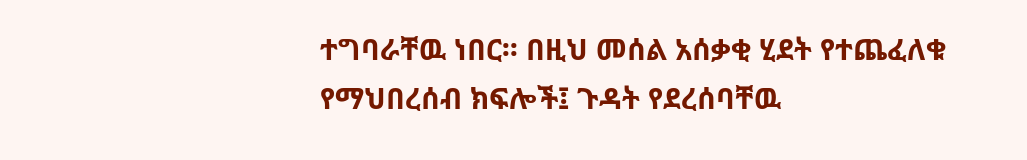ተግባራቸዉ ነበር፡፡ በዚህ መሰል አሰቃቂ ሂደት የተጨፈለቁ የማህበረሰብ ክፍሎች፤ ጉዳት የደረሰባቸዉ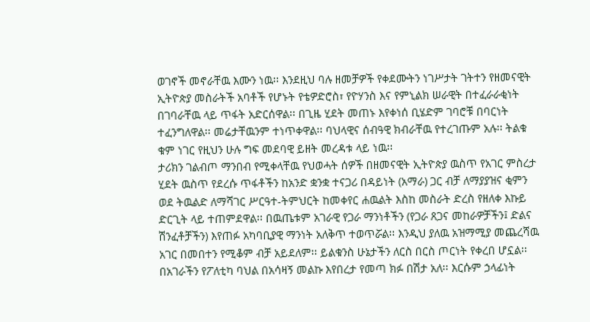ወገኖች መኖራቸዉ እሙን ነዉ፡፡ እንደዚህ ባሉ ዘመቻዎች የቀደሙትን ነገሥታት ገትተን የዘመናዊት ኢትዮጵያ መስራትች አባቶች የሆኑት የቴዎድሮስ፣ የዮሃንስ እና የምኒልክ ሠራዊት በተፈራራቂነት በገባራቸዉ ላይ ጥፋት አድርሰዋል፡፡ በጊዜ ሂደት መጠኑ እየቀነሰ ቢሄድም ገባሮቹ በባርነት ተፈንግለዋል፡፡ መሬታቸዉንም ተነጥቀዋል፡፡ ባህላዊና ሰብዓዊ ክብራቸዉ የተረገጡም አሉ፡፡ ትልቁ ቁም ነገር የዚህን ሁሉ ግፍ መደባዊ ይዘት መረዳቱ ላይ ነዉ፡፡
ታሪክን ገልብጦ ማንበብ የሚቀላቸዉ የህወሓት ሰዎች በዘመናዊት ኢትዮጵያ ዉስጥ የአገር ምስረታ ሂደት ዉስጥ የደረሱ ጥፋቶችን ከአንድ ቋንቋ ተናጋሪ በዳይነት (አማራ) ጋር ብቻ ለማያያዝና ቂምን ወደ ትዉልድ ለማሻገር ሥርዓተ-ትምህርት ከመቀየር ሐዉልት እስከ መስራት ድረስ የዘለቀ እኩይ ድርጊት ላይ ተጠምደዋል፡፡ በዉጤቱም አገራዊ የጋራ ማንነቶችን (የጋራ ጸጋና መከራዎቻችን፤ ድልና ሽንፈቶቻችን) እየጠፉ አካባቢያዊ ማንነት አለቅጥ ተወጥሯል፡፡ እንዲህ ያለዉ አዝማሚያ መጨረሻዉ አገር በመበተን የሚቆም ብቻ አይደለም፡፡ ይልቁንስ ሁኔታችን ለርስ በርስ ጦርነት የቀረበ ሆኗል፡፡
በአገራችን የፖለቲካ ባህል በአሳዛኝ መልኩ እየበረታ የመጣ ክፉ በሽታ አለ፡፡ እርሱም ኃላፊነት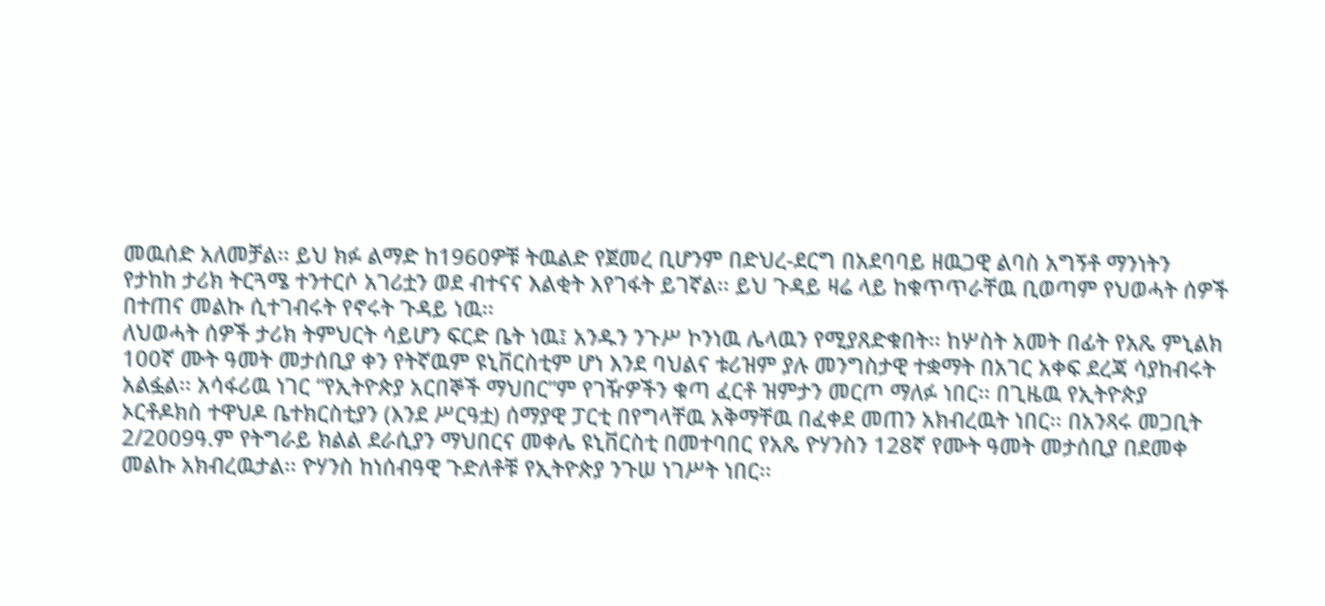መዉሰድ አለመቻል፡፡ ይህ ክፉ ልማድ ከ1960ዎቹ ትዉልድ የጀመረ ቢሆንም በድህረ-ደርግ በአደባባይ ዘዉጋዊ ልባስ አግኝቶ ማንነትን የታከከ ታሪክ ትርጓሜ ተንተርሶ አገሪቷን ወደ ብተናና እልቂት እየገፋት ይገኛል፡፡ ይህ ጉዳይ ዛሬ ላይ ከቁጥጥራቸዉ ቢወጣም የህወሓት ሰዎች በተጠና መልኩ ሲተገብሩት የኖሩት ጉዳይ ነዉ፡፡
ለህወሓት ሰዎች ታሪክ ትምህርት ሳይሆን ፍርድ ቤት ነዉ፤ አንዱን ንጉሥ ኮንነዉ ሌላዉን የሚያጸድቁበት፡፡ ከሦስት አመት በፊት የአጼ ምኒልክ 100ኛ ሙት ዓመት መታሰቢያ ቀን የትኛዉም ዩኒቨርስቲም ሆነ እንደ ባህልና ቱሪዝም ያሉ መንግስታዊ ተቋማት በአገር አቀፍ ደረጃ ሳያከብሩት አልፏል፡፡ አሳፋሪዉ ነገር “የኢትዮጵያ አርበኞች ማህበር”ም የገዥዎችን ቁጣ ፈርቶ ዝምታን መርጦ ማለፉ ነበር፡፡ በጊዜዉ የኢትዮጵያ ኦርቶዶክስ ተዋህዶ ቤተክርስቲያን (እንደ ሥርዓቷ) ሰማያዊ ፓርቲ በየግላቸዉ አቅማቸዉ በፈቀደ መጠን አክብረዉት ነበር፡፡ በአንጻሩ መጋቢት 2/2009ዓ.ም የትግራይ ክልል ደራሲያን ማህበርና መቀሌ ዩኒቨርስቲ በመተባበር የአጼ ዮሃንስን 128ኛ የሙት ዓመት መታሰቢያ በደመቀ መልኩ አክብረዉታል፡፡ ዮሃንስ ከነሰብዓዊ ጉድለቶቹ የኢትዮጵያ ንጉሠ ነገሥት ነበር፡፡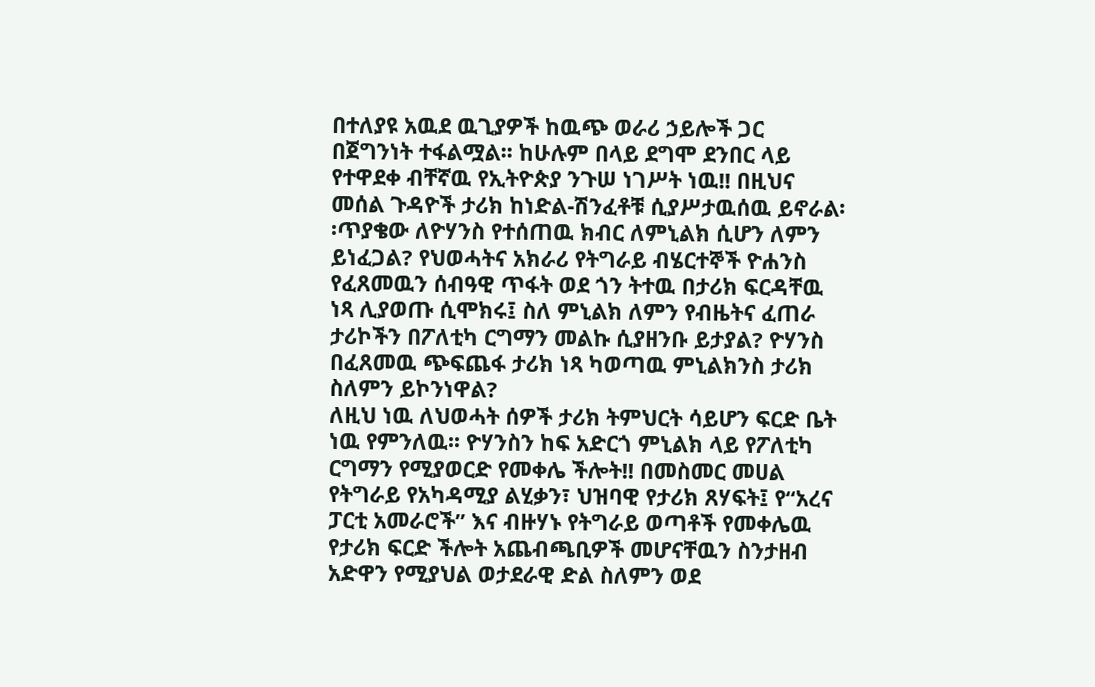በተለያዩ አዉደ ዉጊያዎች ከዉጭ ወራሪ ኃይሎች ጋር በጀግንነት ተፋልሟል፡፡ ከሁሉም በላይ ደግሞ ደንበር ላይ የተዋደቀ ብቸኛዉ የኢትዮጵያ ንጉሠ ነገሥት ነዉ!! በዚህና መሰል ጉዳዮች ታሪክ ከነድል-ሽንፈቶቹ ሲያሥታዉሰዉ ይኖራል፡፡ጥያቄው ለዮሃንስ የተሰጠዉ ክብር ለምኒልክ ሲሆን ለምን ይነፈጋል? የህወሓትና አክራሪ የትግራይ ብሄርተኞች ዮሐንስ የፈጸመዉን ሰብዓዊ ጥፋት ወደ ጎን ትተዉ በታሪክ ፍርዳቸዉ ነጻ ሊያወጡ ሲሞክሩ፤ ስለ ምኒልክ ለምን የብዜትና ፈጠራ ታሪኮችን በፖለቲካ ርግማን መልኩ ሲያዘንቡ ይታያል? ዮሃንስ በፈጸመዉ ጭፍጨፋ ታሪክ ነጻ ካወጣዉ ምኒልክንስ ታሪክ ስለምን ይኮንነዋል?
ለዚህ ነዉ ለህወሓት ሰዎች ታሪክ ትምህርት ሳይሆን ፍርድ ቤት ነዉ የምንለዉ፡፡ ዮሃንስን ከፍ አድርጎ ምኒልክ ላይ የፖለቲካ ርግማን የሚያወርድ የመቀሌ ችሎት!! በመስመር መሀል የትግራይ የአካዳሚያ ልሂቃን፣ ህዝባዊ የታሪክ ጸሃፍት፤ የ“አረና ፓርቲ አመራሮች” እና ብዙሃኑ የትግራይ ወጣቶች የመቀሌዉ የታሪክ ፍርድ ችሎት አጨብጫቢዎች መሆናቸዉን ስንታዘብ አድዋን የሚያህል ወታደራዊ ድል ስለምን ወደ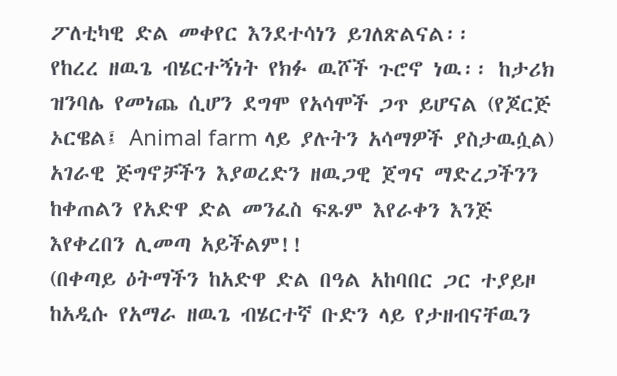ፖለቲካዊ ድል መቀየር እንደተሳነን ይገለጽልናል፡፡
የከረረ ዘዉጌ ብሄርተኝነት የክፉ ዉሾች ጉሮኖ ነዉ፡፡ ከታሪክ ዝንባሌ የመነጨ ሲሆን ደግሞ የአሳሞች ጋጥ ይሆናል (የጆርጅ ኦርዌል፤ Animal farm ላይ ያሉትን አሳማዎች ያስታዉሷል) አገራዊ ጅግኖቻችን እያወረድን ዘዉጋዊ ጀግና ማድረጋችንን ከቀጠልን የአድዋ ድል መንፈስ ፍጹም እየራቀን እንጅ እየቀረበን ሊመጣ አይችልም!!
(በቀጣይ ዕትማችን ከአድዋ ድል በዓል አከባበር ጋር ተያይዞ ከአዲሱ የአማራ ዘዉጌ ብሄርተኛ ቡድን ላይ የታዘብናቸዉን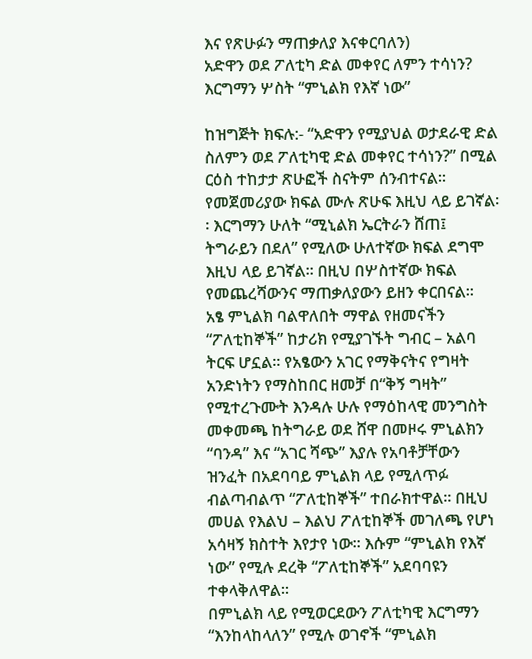እና የጽሁፉን ማጠቃለያ እናቀርባለን)
አድዋን ወደ ፖለቲካ ድል መቀየር ለምን ተሳነን? እርግማን ሦስት “ምኒልክ የእኛ ነው”

ከዝግጅት ክፍሉ:- “አድዋን የሚያህል ወታደራዊ ድል ስለምን ወደ ፖለቲካዊ ድል መቀየር ተሳነን?” በሚል ርዕስ ተከታታ ጽሁፎች ስናትም ሰንብተናል፡፡ የመጀመሪያው ክፍል ሙሉ ጽሁፍ እዚህ ላይ ይገኛል፡፡ እርግማን ሁለት “ሚኒልክ ኤርትራን ሸጠ፤ ትግራይን በደለ” የሚለው ሁለተኛው ክፍል ደግሞ እዚህ ላይ ይገኛል፡፡ በዚህ በሦስተኛው ክፍል የመጨረሻውንና ማጠቃለያውን ይዘን ቀርበናል፡፡
አፄ ምኒልክ ባልዋለበት ማዋል የዘመናችን “ፖለቲከኞች” ከታሪክ የሚያገኙት ግብር – አልባ ትርፍ ሆኗል፡፡ የአፄውን አገር የማቅናትና የግዛት አንድነትን የማስከበር ዘመቻ በ“ቅኝ ግዛት” የሚተረጉሙት እንዳሉ ሁሉ የማዕከላዊ መንግስት መቀመጫ ከትግራይ ወደ ሸዋ በመዞሩ ምኒልክን “ባንዳ” እና “አገር ሻጭ” እያሉ የአባቶቻቸውን ዝንፈት በአደባባይ ምኒልክ ላይ የሚለጥፉ ብልጣብልጥ “ፖለቲከኞች” ተበራክተዋል፡፡ በዚህ መሀል የእልህ – እልህ ፖለቲከኞች መገለጫ የሆነ አሳዛኝ ክስተት እየታየ ነው፡፡ እሱም “ምኒልክ የእኛ ነው” የሚሉ ደረቅ “ፖለቲከኞች” አደባባዩን ተቀላቅለዋል፡፡
በምኒልክ ላይ የሚወርደውን ፖለቲካዊ እርግማን “እንከላከላለን” የሚሉ ወገኖች “ምኒልክ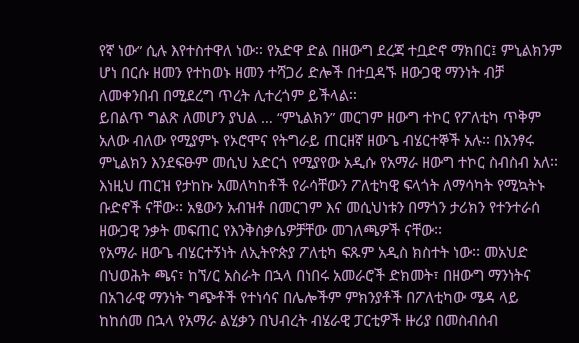የኛ ነው” ሲሉ እየተስተዋለ ነው፡፡ የአድዋ ድል በዘውግ ደረጃ ተቧድኖ ማክበር፤ ምኒልክንም ሆነ በርሱ ዘመን የተከወኑ ዘመን ተሻጋሪ ድሎች በተቧዳኙ ዘውጋዊ ማንነት ብቻ ለመቀንበብ በሚደረግ ጥረት ሊተረጎም ይችላል፡፡
ይበልጥ ግልጽ ለመሆን ያህል … “ምኒልክን” መርገም ዘውግ ተኮር የፖለቲካ ጥቅም አለው ብለው የሚያምኑ የኦሮሞና የትግራይ ጠርዘኛ ዘውጌ ብሄርተኞች አሉ፡፡ በአንፃሩ ምኒልክን እንደፍፁም መሲህ አድርጎ የሚያየው አዲሱ የአማራ ዘውግ ተኮር ስብስብ አለ፡፡ እነዚህ ጠርዝ የታከኩ አመለካከቶች የራሳቸውን ፖለቲካዊ ፍላጎት ለማሳካት የሚኳትኑ ቡድኖች ናቸው፡፡ አፄውን አብዝቶ በመርገም እና መሲህነቱን በማጎን ታሪክን የተንተራሰ ዘውጋዊ ንቃት መፍጠር የእንቅስቃሴዎቻቸው መገለጫዎች ናቸው፡፡
የአማራ ዘውጌ ብሄርተኝነት ለኢትዮጵያ ፖለቲካ ፍጹም አዲስ ክስተት ነው፡፡ መአህድ በህወሕት ጫና፣ ከኘ/ር አስራት በኋላ በነበሩ አመራሮች ድክመት፣ በዘውግ ማንነትና በአገራዊ ማንነት ግጭቶች የተነሳና በሌሎችም ምክንያቶች በፖለቲካው ሜዳ ላይ ከከሰመ በኋላ የአማራ ልሂቃን በህብረት ብሄራዊ ፓርቲዎች ዙሪያ በመስብሰብ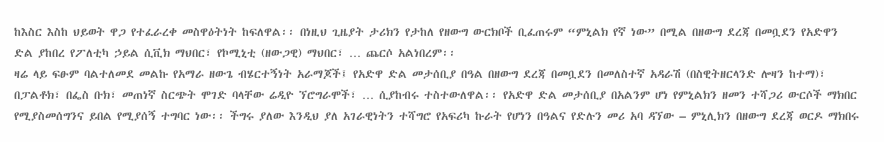ከእስር እስከ ህይወት ዋጋ የተፈራረቀ መስዋዕትነት ከፍለዋል፡፡ በነዚህ ጊዜያት ታሪክን የታከለ የዘውግ ውርክቦች ቢፈጠሩም “ምኒልክ የኛ ነው” በሚል በዘውግ ደረጃ በመቧደን የአድዋን ድል ያከበረ የፖለቲካ ኃይል ሲቪክ ማህበር፣ የኮሚኒቲ (ዘውጋዊ) ማህበር፣ … ጨርሶ አልነበረም፡፡
ዛሬ ላይ ፍፁም ባልተለመደ መልኩ የአማራ ዘውጌ ብሄርተኝነት አራማጆች፤ የአድዋ ድል መታሰቢያ በዓል በዘውግ ደረጃ በመቧደን በመለስተኛ አዳራሽ (በስዊትዘርላንድ ሎዛን ከተማ)፣ በፓልቶክ፣ በፌስ ቡክ፣ መጠነኛ ስርጭት ሞገድ ባላቸው ሬዲዮ ኘሮግራሞች፣ … ሲያከብሩ ተስተውለዋል፡፡ የአድዋ ድል መታሰቢያ በአልንም ሆነ የምኒልክን ዘመን ተሻጋሪ ውርሶች ማክበር የሚያስመሰግንና ይበል የሚያሰኝ ተግባር ነው፡፡ ችግሩ ያለው እንዲህ ያለ አገራዊነትን ተሻግሮ የአፍሪካ ኩራት የሆነን በዓልና የድሉን መሪ አባ ዳኘው – ምኒሊክን በዘውግ ደረጃ ወርዶ ማክበሩ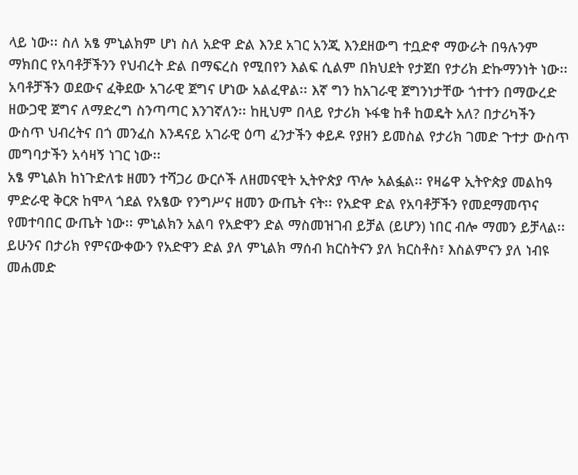ላይ ነው፡፡ ስለ አፄ ምኒልክም ሆነ ስለ አድዋ ድል እንደ አገር አንጂ እንደዘውግ ተቧድኖ ማውራት በዓሉንም ማክበር የአባቶቻችንን የህብረት ድል በማፍረስ የሚበየን እልፍ ሲልም በክህደት የታጀበ የታሪክ ድኩማንነት ነው፡፡ አባቶቻችን ወደውና ፈቅደው አገራዊ ጀግና ሆነው አልፈዋል፡፡ እኛ ግን ከአገራዊ ጀግንነታቸው ጎተተን በማውረድ ዘውጋዊ ጀግና ለማድረግ ስንጣጣር እንገኛለን፡፡ ከዚህም በላይ የታሪክ ኑፋቄ ከቶ ከወዴት አለ? በታሪካችን ውስጥ ህብረትና በጎ መንፈስ እንዳናይ አገራዊ ዕጣ ፈንታችን ቀይዶ የያዘን ይመስል የታሪክ ገመድ ጉተታ ውስጥ መግባታችን አሳዛኝ ነገር ነው፡፡
አፄ ምኒልክ ከነጉድለቱ ዘመን ተሻጋሪ ውርሶች ለዘመናዊት ኢትዮጵያ ጥሎ አልፏል፡፡ የዛሬዋ ኢትዮጵያ መልከዓ ምድራዊ ቅርጽ ከሞላ ጎደል የአፄው የንግሥና ዘመን ውጤት ናት፡፡ የአድዋ ድል የአባቶቻችን የመደማመጥና የመተባበር ውጤት ነው፡፡ ምኒልክን አልባ የአድዋን ድል ማስመዝገብ ይቻል (ይሆን) ነበር ብሎ ማመን ይቻላል፡፡ ይሁንና በታሪክ የምናውቀውን የአድዋን ድል ያለ ምኒልክ ማሰብ ክርስትናን ያለ ክርስቶስ፣ እስልምናን ያለ ነብዩ መሐመድ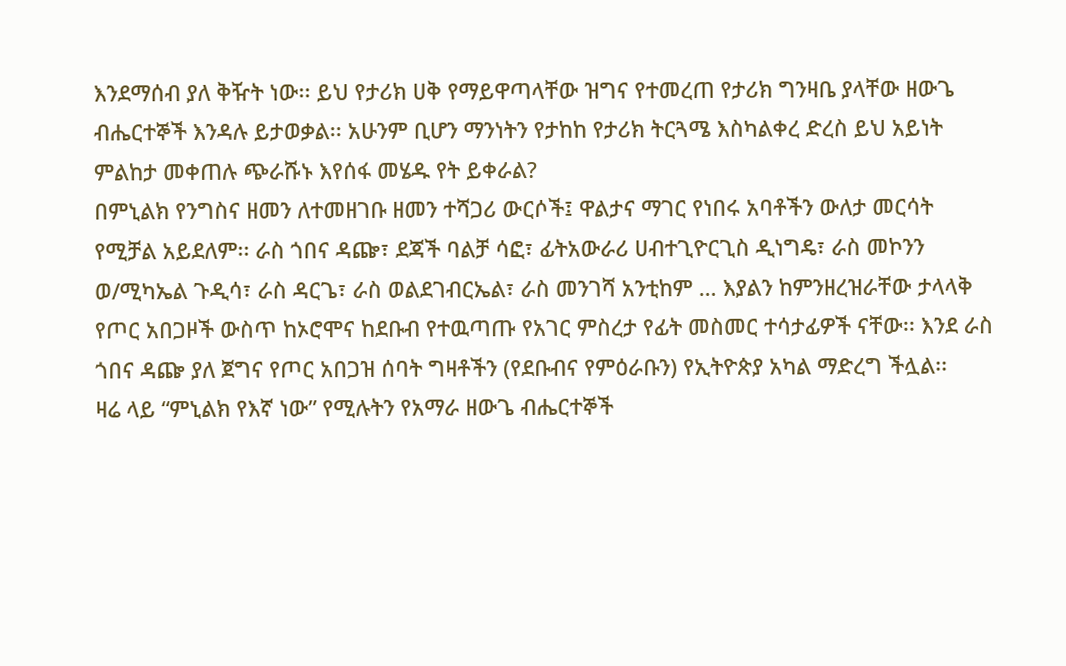እንደማሰብ ያለ ቅዥት ነው፡፡ ይህ የታሪክ ሀቅ የማይዋጣላቸው ዝግና የተመረጠ የታሪክ ግንዛቤ ያላቸው ዘውጌ ብሔርተኞች እንዳሉ ይታወቃል፡፡ አሁንም ቢሆን ማንነትን የታከከ የታሪክ ትርጓሜ እስካልቀረ ድረስ ይህ አይነት ምልከታ መቀጠሉ ጭራሹኑ እየሰፋ መሄዱ የት ይቀራል?
በምኒልክ የንግስና ዘመን ለተመዘገቡ ዘመን ተሻጋሪ ውርሶች፤ ዋልታና ማገር የነበሩ አባቶችን ውለታ መርሳት የሚቻል አይደለም፡፡ ራስ ጎበና ዳጬ፣ ደጃች ባልቻ ሳፎ፣ ፊትአውራሪ ሀብተጊዮርጊስ ዲነግዴ፣ ራስ መኮንን ወ/ሚካኤል ጉዲሳ፣ ራስ ዳርጌ፣ ራስ ወልደገብርኤል፣ ራስ መንገሻ አንቲከም … እያልን ከምንዘረዝራቸው ታላላቅ የጦር አበጋዞች ውስጥ ከኦሮሞና ከደቡብ የተዉጣጡ የአገር ምስረታ የፊት መስመር ተሳታፊዎች ናቸው፡፡ እንደ ራስ ጎበና ዳጬ ያለ ጀግና የጦር አበጋዝ ሰባት ግዛቶችን (የደቡብና የምዕራቡን) የኢትዮጵያ አካል ማድረግ ችሏል፡፡
ዛሬ ላይ “ምኒልክ የእኛ ነው” የሚሉትን የአማራ ዘውጌ ብሔርተኞች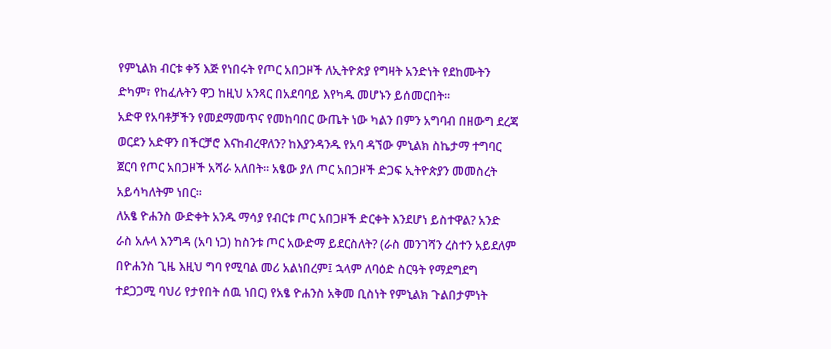የምኒልክ ብርቱ ቀኝ እጅ የነበሩት የጦር አበጋዞች ለኢትዮጵያ የግዛት አንድነት የደከሙትን ድካም፣ የከፈሉትን ዋጋ ከዚህ አንጻር በአደባባይ እየካዱ መሆኑን ይሰመርበት፡፡
አድዋ የአባቶቻችን የመደማመጥና የመከባበር ውጤት ነው ካልን በምን አግባብ በዘውግ ደረጃ ወርደን አድዋን በችርቻሮ እናከብረዋለን? ከእያንዳንዱ የአባ ዳኘው ምኒልክ ስኬታማ ተግባር ጀርባ የጦር አበጋዞች አሻራ አለበት፡፡ አፄው ያለ ጦር አበጋዞች ድጋፍ ኢትዮጵያን መመስረት አይሳካለትም ነበር፡፡
ለአፄ ዮሐንስ ውድቀት አንዱ ማሳያ የብርቱ ጦር አበጋዞች ድርቀት እንደሆነ ይስተዋል? አንድ ራስ አሉላ እንግዳ (አባ ነጋ) ከስንቱ ጦር አውድማ ይደርስለት? (ራስ መንገሻን ረስተን አይደለም በዮሐንስ ጊዜ እዚህ ግባ የሚባል መሪ አልነበረም፤ ኋላም ለባዕድ ስርዓት የማደግደግ ተደጋጋሚ ባህሪ የታየበት ሰዉ ነበር) የአፄ ዮሐንስ አቅመ ቢስነት የምኒልክ ጉልበታምነት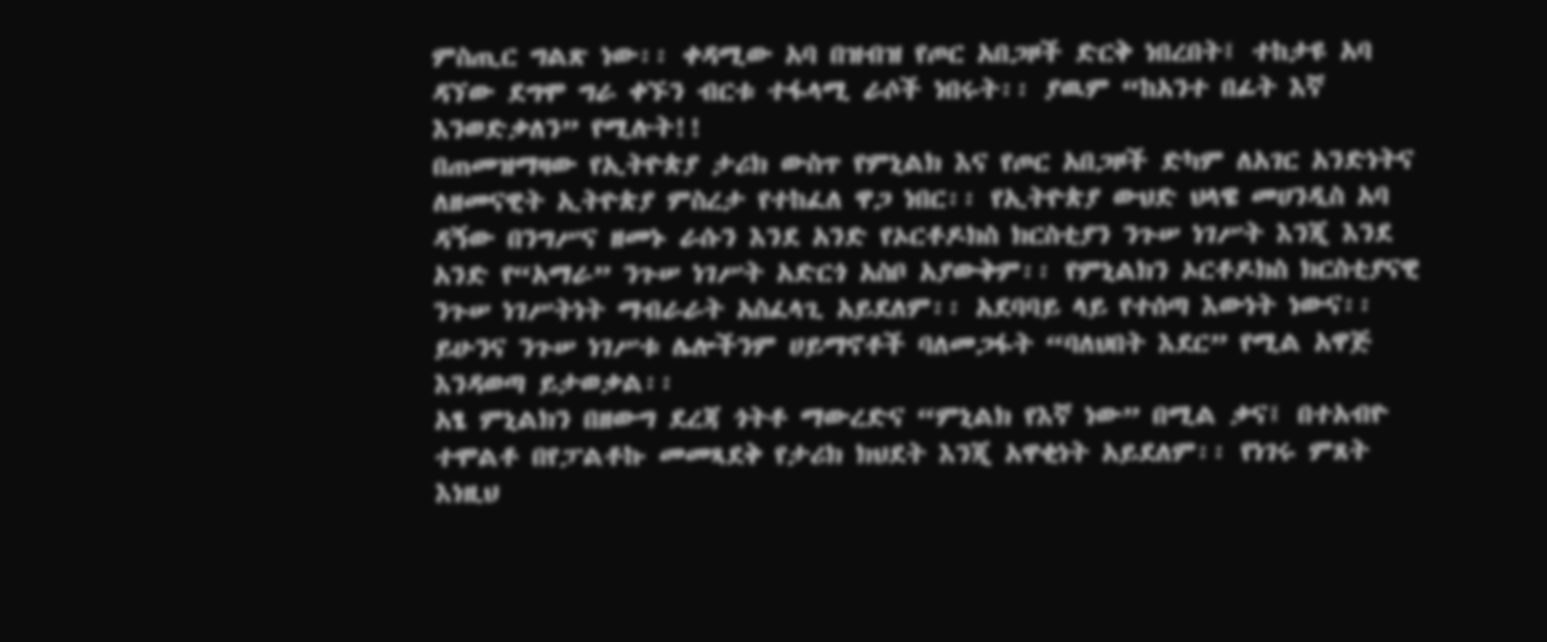ምስጢር ግልጽ ነው፡፡ ቀዳሚው አባ በዝብዝ የጦር አበጋዞች ድርቅ ነበረበት፤ ተከታዩ አባ ዳኘው ደግሞ ግራ ቀኙን ብርቱ ተፋላሚ ራሶች ነበሩት፡፡ ያዉም “ከአንተ በፊት እኛ እንወድቃለን” የሚሉት!!
በጠመዝማዛው የኢትዮጵያ ታሪክ ውስጥ የምኒልክ እና የጦር አበጋዞች ድካም ለአገር አንድነትና ለዘመናዊት ኢትዮጵያ ምስረታ የተከፈለ ዋጋ ነበር፡፡ የኢትዮጵያ ውህድ ህላዌ መሀንዲስ አባ ዳኝው በንግሥና ዘመኑ ራሱን እንደ አንድ የኦርቶዶክስ ክርስቲያን ንጉሠ ነገሥት እንጂ እንደ አንድ የ“አማራ” ንጉሠ ነገሥት አድርጎ አስቦ አያውቅም፡፡ የምኒልክን ኦርቶዶክስ ክርስቲያናዊ ንጉሠ ነገሥትነት ማብራራት አስፈላጊ አይደለም፡፡ አደባባይ ላይ የተሰጣ እውነት ነውና፡፡ ይሁንና ንጉሠ ነገሥቱ ሌሎችንም ሀይማኖቶች ባለመጋፋት “ባለህበት እደር” የሚል አዋጅ እንዳወጣ ይታወቃል፡፡
አፄ ምኒልክን በዘውግ ደረጃ ጎትቶ ማውረድና “ምኒልክ የእኛ ነው” በሚል ቃና፤ በተአብዮ ተሞልቶ በየፓልቶኩ መመጻደቅ የታሪክ ክህደት እንጂ አዋቂነት አይደለም፡፡ የነገሩ ምጸት እነዚህ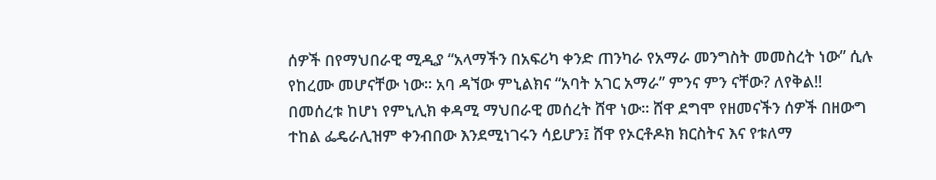ሰዎች በየማህበራዊ ሚዲያ “አላማችን በአፍሪካ ቀንድ ጠንካራ የአማራ መንግስት መመስረት ነው” ሲሉ የከረሙ መሆናቸው ነው፡፡ አባ ዳኘው ምኒልክና “አባት አገር አማራ” ምንና ምን ናቸው? ለየቅል!!
በመሰረቱ ከሆነ የምኒሊክ ቀዳሚ ማህበራዊ መሰረት ሸዋ ነው፡፡ ሸዋ ደግሞ የዘመናችን ሰዎች በዘውግ ተከል ፌዴራሊዝም ቀንብበው እንደሚነገሩን ሳይሆን፤ ሸዋ የኦርቶዶክ ክርስትና እና የቱለማ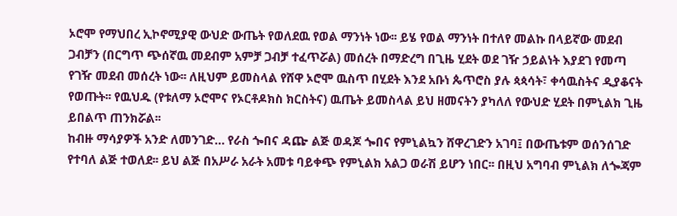ኦሮሞ የማህበረ ኢኮኖሚያዊ ውህድ ውጤት የወለደዉ የወል ማንነት ነው፡፡ ይሄ የወል ማንነት በተለየ መልኩ በላይኛው መደብ ጋብቻን (በርግጥ ጭሰኛዉ መደብም አምቻ ጋብቻ ተፈጥሯል) መሰረት በማድረግ በጊዜ ሂደት ወደ ገዥ ኃይልነት እያደገ የመጣ የገዥ መደብ መሰረት ነው፡፡ ለዚህም ይመስላል የሸዋ ኦሮሞ ዉስጥ በሂደት እንደ አቡነ ጴጥሮስ ያሉ ጳጳሳት፣ ቀሳዉስትና ዲያቆናት የወጡት፡፡ የዉህዱ (የቱለማ ኦሮሞና የኦርቶዶክስ ክርስትና) ዉጤት ይመስላል ይህ ዘመናትን ያካለለ የውህድ ሂደት በምኒልክ ጊዜ ይበልጥ ጠንክሯል፡፡
ከብዙ ማሳያዎች አንድ ለመንገድ… የራስ ጐበና ዳጬ ልጅ ወዳጆ ጐበና የምኒልኳን ሸዋረገድን አገባ፤ በውጤቱም ወሰንሰገድ የተባለ ልጅ ተወለደ፡፡ ይህ ልጅ በአሥራ አራት አመቱ ባይቀጭ የምኒልክ አልጋ ወራሽ ይሆን ነበር፡፡ በዚህ አግባብ ምኒልክ ለጐጃም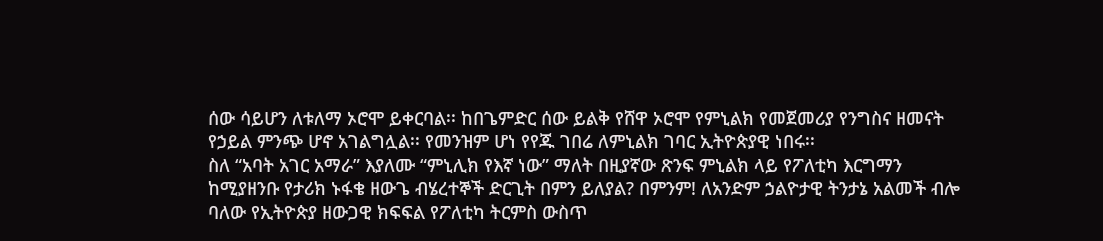ሰው ሳይሆን ለቱለማ ኦሮሞ ይቀርባል፡፡ ከበጌምድር ሰው ይልቅ የሸዋ ኦሮሞ የምኒልክ የመጀመሪያ የንግስና ዘመናት የኃይል ምንጭ ሆኖ አገልግሏል፡፡ የመንዝም ሆነ የየጁ ገበሬ ለምኒልክ ገባር ኢትዮጵያዊ ነበሩ፡፡
ስለ “አባት አገር አማራ” እያለሙ “ምኒሊክ የእኛ ነው” ማለት በዚያኛው ጽንፍ ምኒልክ ላይ የፖለቲካ እርግማን ከሚያዘንቡ የታሪክ ኑፋቄ ዘውጌ ብሄረተኞች ድርጊት በምን ይለያል? በምንም! ለአንድም ኃልዮታዊ ትንታኔ አልመች ብሎ ባለው የኢትዮጵያ ዘውጋዊ ክፍፍል የፖለቲካ ትርምስ ውስጥ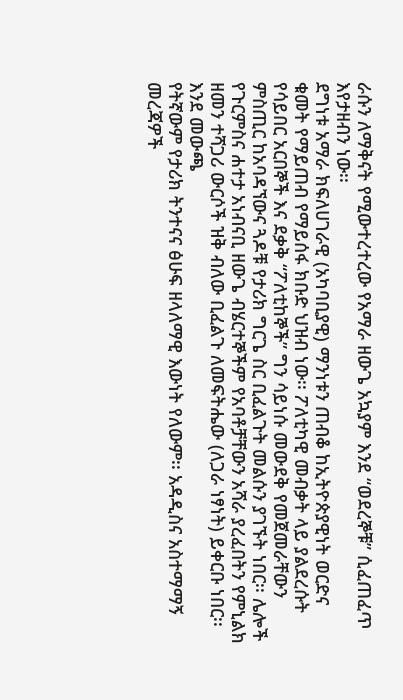ራሱን ለማቅናት የሚውተረተረው የአማራ ዘውጌ አኳያም እንደ “ወደረኞቹ” ሲፈጠፈጥ እየታዘብን ነው፡፡
ደግነቱ አማራ ክፍለሀገራዊ (አካባቢያዊ) ማንነቱን ጠብቆ ከኢትዮጵያዊነት ወርድና ቁመት የማይጠብ የማይሰፋ ክቡድ ህዝብ ነው፡፡ ፖለቲካዊ መብቃት ላይ ያልደረሱት የሳይበር አርበኞች እና ደቃቅ “ፖለቲከኞች” ግን ሳይነሱ መውደቅ የመጀመራቸውን ምስጢር ከአባዳኘውና ጓዶቹ የታሪክ ግርጌ ስር ቢፈልጉት መልሱን ያገኙት ነበር፡፡ ሌሎች የጉርምስና ሐተታ አነብናቢ ዘውጌ ብሄርተኞችም የአባቶቻቸውን አሻራ ያረፈበትን የምኒልክ ዘመን ተሻጋሪ ውርሶች ዝቅ ብለው ቢፈልጉ ለመፍትሔው (ለጋራ ነፃነት) ይቀርቡ ነበር፡፡
እንደ መውጫ
የትኛውም የታሪክ ትንተናና ፅሁፍ ዘላለማዊ እውነት የለውም፡፡ አዳዲስና አስተማማኝ መረጃዎች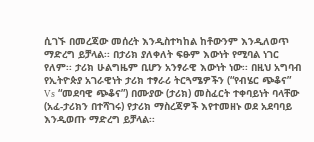ሲገኙ በመረጃው መሰረት እንዲስተካከል ከቶውንም እንዲለወጥ ማድረግ ይቻላል፡፡ በታሪክ ያለቀለት ፍፁም እውነት የሚባል ነገር የለም፡፡ ታሪክ ሁልግዜም ቢሆን አንፃራዊ እውነት ነው፡፡ በዚህ አግባብ የኢትዮጵያ አገራዊነት ታሪክ ተፃራሪ ትርጓሜዎችን (“የብሄር ጭቆና” Vs “መደባዊ ጭቆና”) በሙያው (ታሪክ) መስፈርት ተቀባይነት ባላቸው (አፈ-ታሪክን በተሻገሩ) የታሪክ ማስረጃዎች እየተመዘኑ ወደ አደባባይ እንዲወጡ ማድረግ ይቻላል፡፡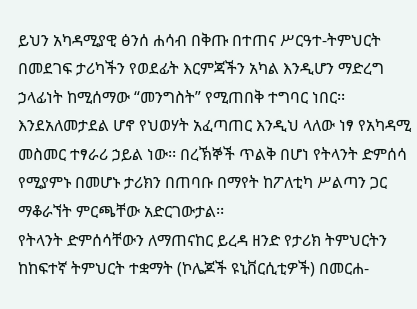ይህን አካዳሚያዊ ፅንሰ ሐሳብ በቅጡ በተጠና ሥርዓተ-ትምህርት በመደገፍ ታሪካችን የወደፊት እርምጃችን አካል እንዲሆን ማድረግ ኃላፊነት ከሚሰማው “መንግስት” የሚጠበቅ ተግባር ነበር፡፡ እንደአለመታደል ሆኖ የህወሃት አፈጣጠር እንዲህ ላለው ነፃ የአካዳሚ መስመር ተፃራሪ ኃይል ነው፡፡ በረኽኞች ጥልቅ በሆነ የትላንት ድምሰሳ የሚያምኑ በመሆኑ ታሪክን በጠባቡ በማየት ከፖለቲካ ሥልጣን ጋር ማቆራኘት ምርጫቸው አድርገውታል፡፡
የትላንት ድምሰሳቸውን ለማጠናከር ይረዳ ዘንድ የታሪክ ትምህርትን ከከፍተኛ ትምህርት ተቋማት (ኮሌጆች ዩኒቨርሲቲዎች) በመርሐ-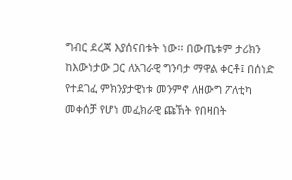ግብር ደረጃ እያሰናበቱት ነው፡፡ በውጤቱም ታሪክን ከእውነታው ጋር ለአገራዊ ግንባታ ማዋል ቀርቶ፤ በሰነድ የተደገፈ ምክንያታዊነቱ መንምኖ ለዘውግ ፖለቲካ መቀሰቻ የሆነ መፈክራዊ ጩኽት የበዛበት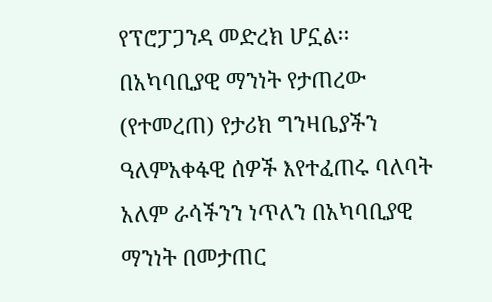የፕሮፓጋንዳ መድረክ ሆኗል፡፡
በአካባቢያዊ ማንነት የታጠረው (የተመረጠ) የታሪክ ግንዛቤያችን ዓለምአቀፋዊ ሰዎች እየተፈጠሩ ባለባት አለም ራሳችንን ነጥለን በአካባቢያዊ ማንነት በመታጠር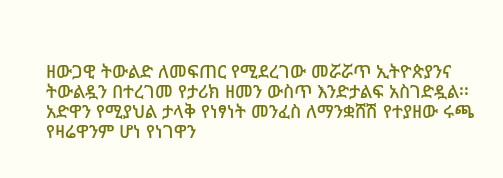ዘውጋዊ ትውልድ ለመፍጠር የሚደረገው መሯሯጥ ኢትዮጵያንና ትውልዷን በተረገመ የታሪክ ዘመን ውስጥ እንድታልፍ አስገድዷል፡፡ አድዋን የሚያህል ታላቅ የነፃነት መንፈስ ለማንቋሸሽ የተያዘው ሩጫ የዛሬዋንም ሆነ የነገዋን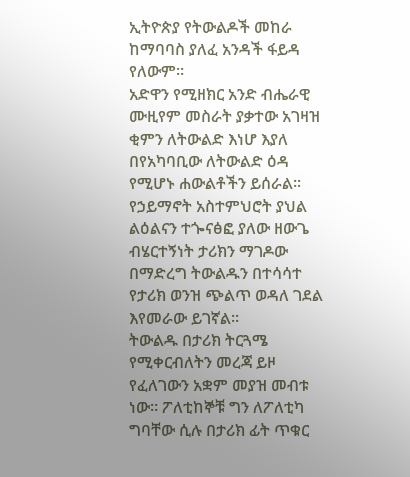ኢትዮጵያ የትውልዶች መከራ ከማባባስ ያለፈ አንዳች ፋይዳ የለውም፡፡
አድዋን የሚዘክር አንድ ብሔራዊ ሙዚየም መስራት ያቃተው አገዛዝ ቂምን ለትውልድ እነሆ እያለ በየአካባቢው ለትውልድ ዕዳ የሚሆኑ ሐውልቶችን ይሰራል፡፡ የኃይማኖት አስተምህሮት ያህል ልዕልናን ተጐናፅፎ ያለው ዘውጌ ብሄርተኝነት ታሪክን ማገዶው በማድረግ ትውልዱን በተሳሳተ የታሪክ ወንዝ ጭልጥ ወዳለ ገደል እየመራው ይገኛል፡፡
ትውልዱ በታሪክ ትርጓሜ የሚቀርብለትን መረጃ ይዞ የፈለገውን አቋም መያዝ መብቱ ነው፡፡ ፖለቲከኞቹ ግን ለፖለቲካ ግባቸው ሲሉ በታሪክ ፊት ጥቁር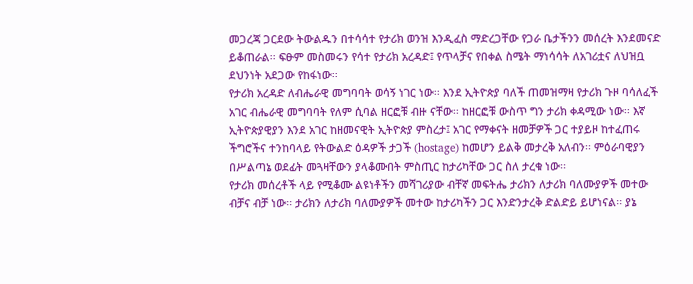መጋረጃ ጋርደው ትውልዱን በተሳሳተ የታሪክ ወንዝ እንዲፈስ ማድረጋቸው የጋራ ቤታችንን መሰረት እንደመናድ ይቆጠራል፡፡ ፍፁም መስመሩን የሳተ የታሪክ አረዳድ፤ የጥላቻና የበቀል ስሜት ማነሳሳት ለአገሪቷና ለህዝቧ ደህንነት አደጋው የከፋነው፡፡
የታሪክ አረዳድ ለብሔራዊ መግባባት ወሳኝ ነገር ነው፡፡ እንደ ኢትዮጵያ ባለች ጠመዝማዛ የታሪክ ጉዞ ባሳለፈች አገር ብሔራዊ መግባባት የለም ሲባል ዘርፎቹ ብዙ ናቸው፡፡ ከዘርፎቹ ውስጥ ግን ታሪክ ቀዳሚው ነው፡፡ እኛ ኢትዮጵያዊያን እንደ አገር ከዘመናዊት ኢትዮጵያ ምስረታ፤ አገር የማቀናት ዘመቻዎች ጋር ተያይዞ ከተፈጠሩ ችግሮችና ተንከባላይ የትውልድ ዕዳዎች ታጋች (hostage) ከመሆን ይልቅ መታረቅ አለብን፡፡ ምዕራባዊያን በሥልጣኔ ወደፊት መጓዛቸውን ያላቆሙበት ምስጢር ከታሪካቸው ጋር ስለ ታረቁ ነው፡፡
የታሪክ መሰረቶች ላይ የሚቆሙ ልዩነቶችን መሻገሪያው ብቸኛ መፍትሔ ታሪክን ለታሪክ ባለሙያዎች መተው ብቻና ብቻ ነው፡፡ ታሪክን ለታሪክ ባለሙያዎች መተው ከታሪካችን ጋር እንድንታረቅ ድልድይ ይሆነናል፡፡ ያኔ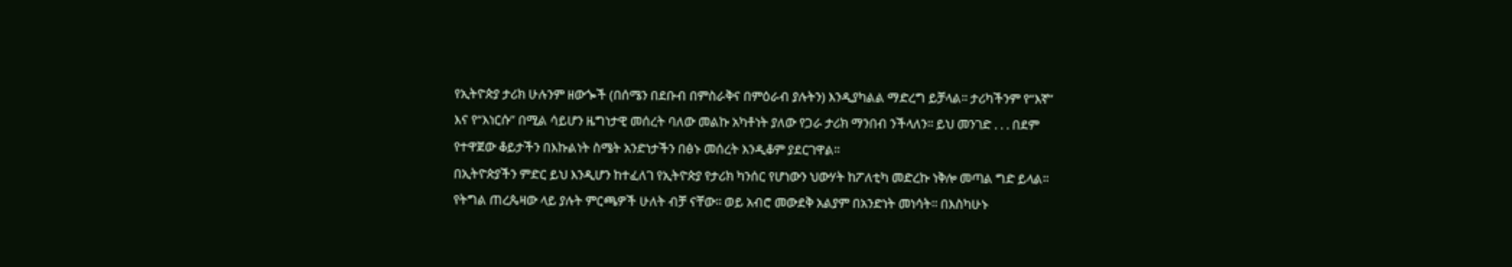የኢትዮጵያ ታሪክ ሁሉንም ዘውጐች (በሰሜን በደቡብ በምስራቅና በምዕራብ ያሉትን) እንዲያካልል ማድረግ ይቻላል፡፡ ታሪካችንም የ“እኛ” እና የ“እነርሱ” በሚል ሳይሆን ዜግነታዊ መሰረት ባለው መልኩ አካቶነት ያለው የጋራ ታሪክ ማንበብ ንችላለን፡፡ ይህ መንገድ . . . በደም የተዋጀው ቆይታችን በእኩልነት ስሜት አንድነታችን በፅኑ መሰረት እንዲቆም ያደርገዋል፡፡
በኢትዮጵያችን ምድር ይህ እንዲሆን ከተፈለገ የኢትዮጵያ የታሪክ ካንሰር የሆነውን ህውሃት ከፖለቲካ መድረኩ ነቅሎ መጣል ግድ ይላል፡፡ የትግል ጠረጴዛው ላይ ያሉት ምርጫዎች ሁለት ብቻ ናቸው፡፡ ወይ አብሮ መውደቅ አልያም በአንድነት መነሳት፡፡ በእስካሁኑ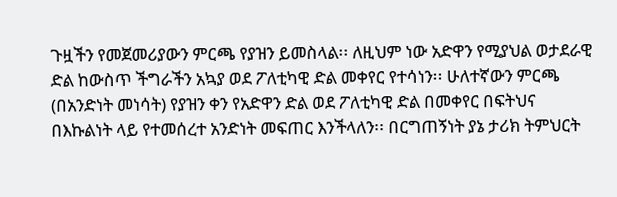ጉዟችን የመጀመሪያውን ምርጫ የያዝን ይመስላል፡፡ ለዚህም ነው አድዋን የሚያህል ወታደራዊ ድል ከውስጥ ችግራችን አኳያ ወደ ፖለቲካዊ ድል መቀየር የተሳነን፡፡ ሁለተኛውን ምርጫ (በአንድነት መነሳት) የያዝን ቀን የአድዋን ድል ወደ ፖለቲካዊ ድል በመቀየር በፍትህና በእኩልነት ላይ የተመሰረተ አንድነት መፍጠር እንችላለን፡፡ በርግጠኝነት ያኔ ታሪክ ትምህርት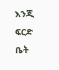እንጂ ፍርድ ቤት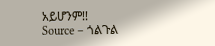አይሆንም!!
Source – ጎልጉል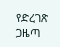የድረገጽ ጋዜጣ